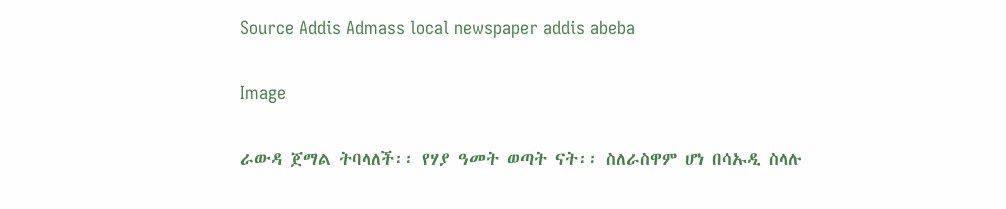Source Addis Admass local newspaper addis abeba

Image

ራውዳ ጀማል ትባላለች፡፡ የሃያ ዓመት ወጣት ናት፡፡ ስለራስዋም ሆነ በሳኡዲ ስላሉ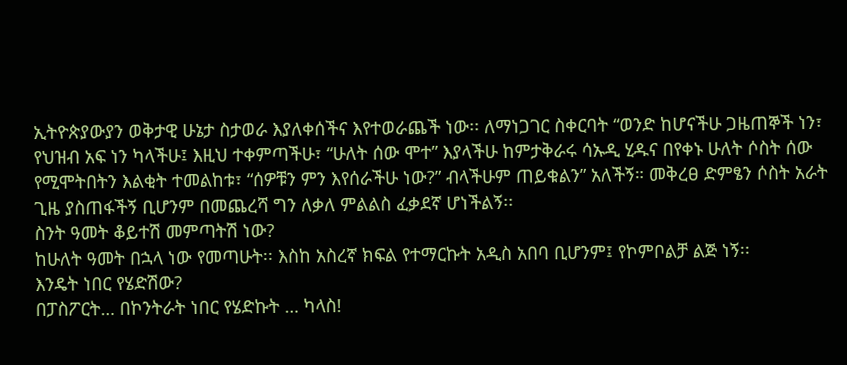ኢትዮጵያውያን ወቅታዊ ሁኔታ ስታወራ እያለቀሰችና እየተወራጨች ነው፡፡ ለማነጋገር ስቀርባት “ወንድ ከሆናችሁ ጋዜጠኞች ነን፣ የህዝብ አፍ ነን ካላችሁ፤ እዚህ ተቀምጣችሁ፣ “ሁለት ሰው ሞተ” እያላችሁ ከምታቅራሩ ሳኡዲ ሂዱና በየቀኑ ሁለት ሶስት ሰው የሚሞትበትን እልቂት ተመልከቱ፣ “ሰዎቹን ምን እየሰራችሁ ነው?” ብላችሁም ጠይቁልን” አለችኝ። መቅረፀ ድምፄን ሶስት አራት ጊዜ ያስጠፋችኝ ቢሆንም በመጨረሻ ግን ለቃለ ምልልስ ፈቃደኛ ሆነችልኝ፡፡
ስንት ዓመት ቆይተሽ መምጣትሽ ነው?
ከሁለት ዓመት በኋላ ነው የመጣሁት፡፡ እስከ አስረኛ ክፍል የተማርኩት አዲስ አበባ ቢሆንም፤ የኮምቦልቻ ልጅ ነኝ፡፡
እንዴት ነበር የሄድሽው?
በፓስፖርት… በኮንትራት ነበር የሄድኩት … ካላስ!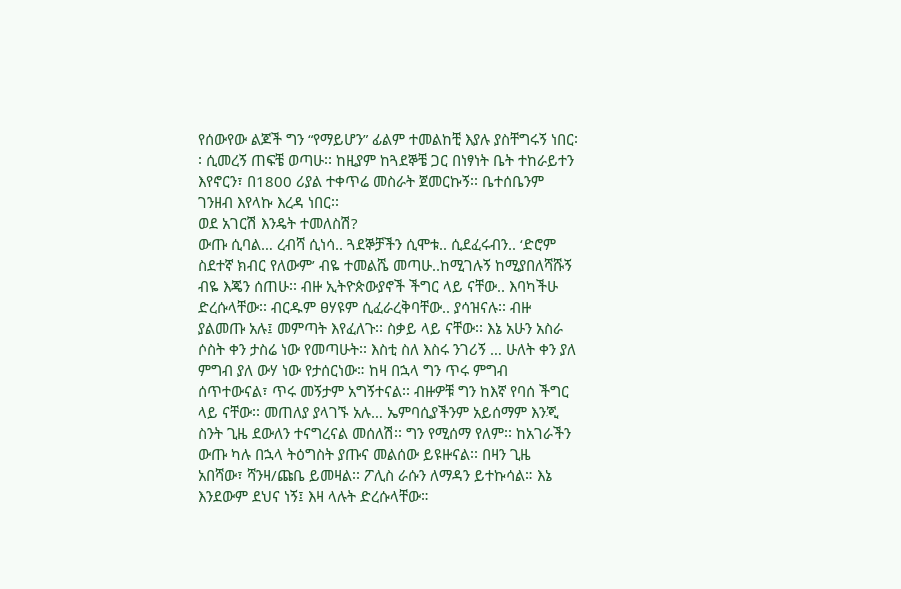የሰውየው ልጆች ግን “የማይሆን” ፊልም ተመልከቺ እያሉ ያስቸግሩኝ ነበር፡፡ ሲመረኝ ጠፍቼ ወጣሁ፡፡ ከዚያም ከጓደኞቼ ጋር በነፃነት ቤት ተከራይተን እየኖርን፣ በ1800 ሪያል ተቀጥሬ መስራት ጀመርኩኝ፡፡ ቤተሰቤንም ገንዘብ እየላኩ እረዳ ነበር፡፡
ወደ አገርሽ እንዴት ተመለስሽ?
ውጡ ሲባል… ረብሻ ሲነሳ.. ጓደኞቻችን ሲሞቱ.. ሲደፈሩብን.. ‘ድሮም ስደተኛ ክብር የለውም’ ብዬ ተመልሼ መጣሁ..ከሚገሉኝ ከሚያበለሻሹኝ ብዬ እጄን ሰጠሁ፡፡ ብዙ ኢትዮጵውያኖች ችግር ላይ ናቸው.. እባካችሁ ድረሱላቸው፡፡ ብርዱም ፀሃዩም ሲፈራረቅባቸው.. ያሳዝናሉ፡፡ ብዙ ያልመጡ አሉ፤ መምጣት እየፈለጉ፡፡ ስቃይ ላይ ናቸው፡፡ እኔ አሁን አስራ ሶስት ቀን ታስሬ ነው የመጣሁት፡፡ እስቲ ስለ እስሩ ንገሪኝ … ሁለት ቀን ያለ ምግብ ያለ ውሃ ነው የታሰርነው። ከዛ በኋላ ግን ጥሩ ምግብ ሰጥተውናል፣ ጥሩ መኝታም አግኝተናል፡፡ ብዙዎቹ ግን ከእኛ የባሰ ችግር ላይ ናቸው፡፡ መጠለያ ያላገኙ አሉ… ኤምባሲያችንም አይሰማም እንጂ ስንት ጊዜ ደውለን ተናግረናል መሰለሽ፡፡ ግን የሚሰማ የለም፡፡ ከአገራችን ውጡ ካሉ በኋላ ትዕግስት ያጡና መልሰው ይዩዙናል፡፡ በዛን ጊዜ አበሻው፣ ሻንዛ/ጩቤ ይመዛል፡፡ ፖሊስ ራሱን ለማዳን ይተኩሳል። እኔ እንደውም ደህና ነኝ፤ እዛ ላሉት ድረሱላቸው።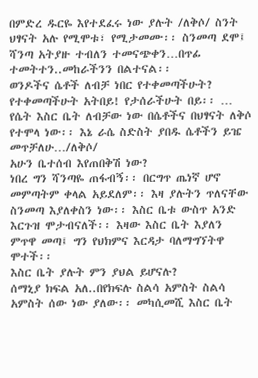በምድረ ዱርዬ እየተደፈሩ ነው ያሉት /ለቅሶ/ ስንት ህፃናት አሉ የሚሞቱ፣ የሚታመሙ፡፡ ስንመጣ ደሞ፤ ሻንጣ አትያዙ ተብለን ተመናጭቀን…በጥፊ ተመትተን..መከራችንን በልተናል፡፡
ወንዶችና ሴቶች ለብቻ ነበር የተቀመጣችሁት?
የተቀመጣችሁት አትበይ! የታሰራችሁት በይ፡፡ … የሴት እስር ቤት ለብቻው ነው በሴቶችና በህፃናት ለቅሶ የተሞላ ነው፡፡ እኔ ራሴ ስድስት ያበዱ ሴቶችን ይዤ መጥቻለሁ…/ለቅሶ/
አሁን ቤተሰብ እየጠበቅሽ ነው?
ነበረ ግን ሻንጣዬ ጠፋብኝ፡፡ በርግጥ ጤነኛ ሆኖ መምጣትም ቀላል አይደለም፡፡ እዛ ያሉትን ጥለናቸው ስንመጣ እያለቀስን ነው፡፡ እስር ቤቱ ውስጥ አንድ እርጉዝ ሞታብናለች፡፡ እዛው እስር ቤት እያለን ምጥዋ መጣ፤ ግን የህክምና እርዳታ ባለማግኘትዋ ሞተች፡፡
እስር ቤት ያሉት ምን ያህል ይሆናሉ?
ሰማኒያ ክፍል አለ..በየክፍሉ ስልሳ አምስት ስልሳ አምስት ሰው ነው ያለው፡፡ መካሲመሺ እስር ቤት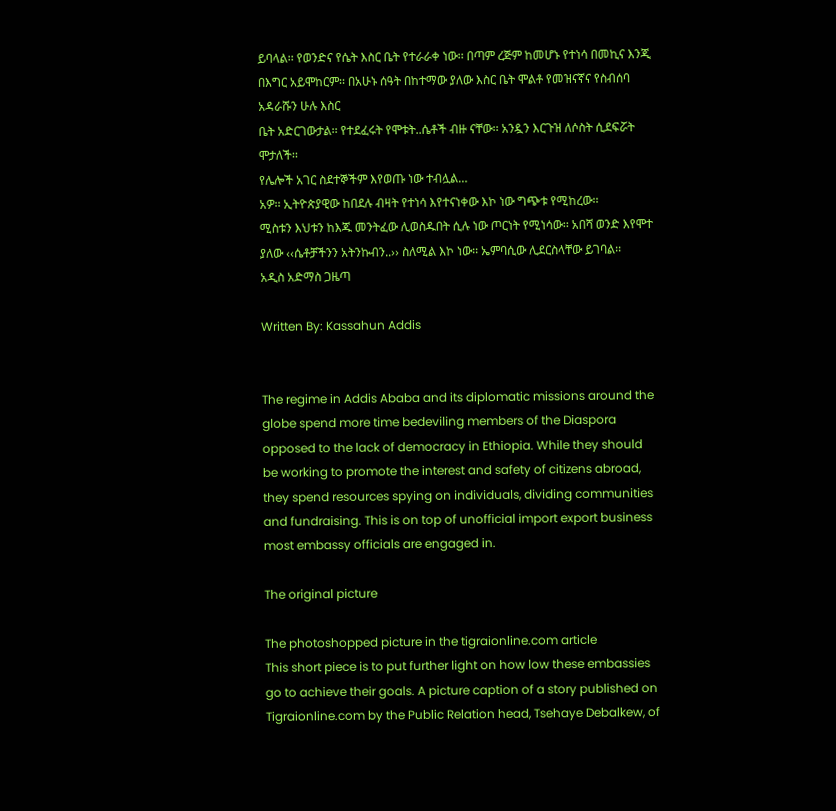ይባላል፡፡ የወንድና የሴት እስር ቤት የተራራቀ ነው፡፡ በጣም ረጅም ከመሆኑ የተነሳ በመኪና እንጂ በእግር አይሞከርም፡፡ በአሁኑ ሰዓት በከተማው ያለው እስር ቤት ሞልቶ የመዝናኛና የስብሰባ አዳራሹን ሁሉ እስር
ቤት አድርገውታል፡፡ የተደፈሩት የሞቱት..ሴቶች ብዙ ናቸው፡፡ አንዷን እርጉዝ ለሶስት ሲደፍሯት ሞታለች፡፡
የሌሎች አገር ስደተኞችም እየወጡ ነው ተብሏል…
አዎ፡፡ ኢትዮጵያዊው ከበደሉ ብዛት የተነሳ እየተናነቀው እኮ ነው ግጭቱ የሚከረው፡፡
ሚስቱን እህቱን ከእጁ መንትፈው ሊወስዱበት ሲሉ ነው ጦርነት የሚነሳው፡፡ አበሻ ወንድ እየሞተ ያለው ‹‹ሴቶቻችንን አትንኩብን..›› ስለሚል እኮ ነው፡፡ ኤምባሲው ሊደርስላቸው ይገባል፡፡
አዲስ አድማስ ጋዜጣ

Written By: Kassahun Addis


The regime in Addis Ababa and its diplomatic missions around the globe spend more time bedeviling members of the Diaspora opposed to the lack of democracy in Ethiopia. While they should be working to promote the interest and safety of citizens abroad, they spend resources spying on individuals, dividing communities and fundraising. This is on top of unofficial import export business most embassy officials are engaged in.

The original picture

The photoshopped picture in the tigraionline.com article
This short piece is to put further light on how low these embassies go to achieve their goals. A picture caption of a story published on Tigraionline.com by the Public Relation head, Tsehaye Debalkew, of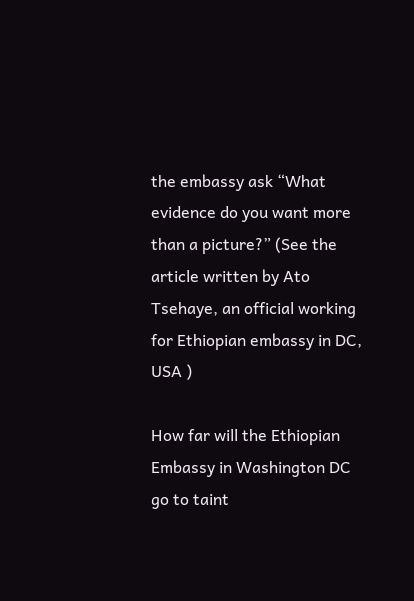the embassy ask “What evidence do you want more than a picture?” (See the article written by Ato Tsehaye, an official working for Ethiopian embassy in DC, USA )

How far will the Ethiopian Embassy in Washington DC go to taint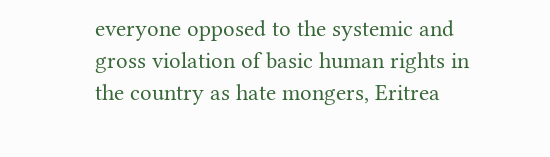everyone opposed to the systemic and gross violation of basic human rights in the country as hate mongers, Eritrea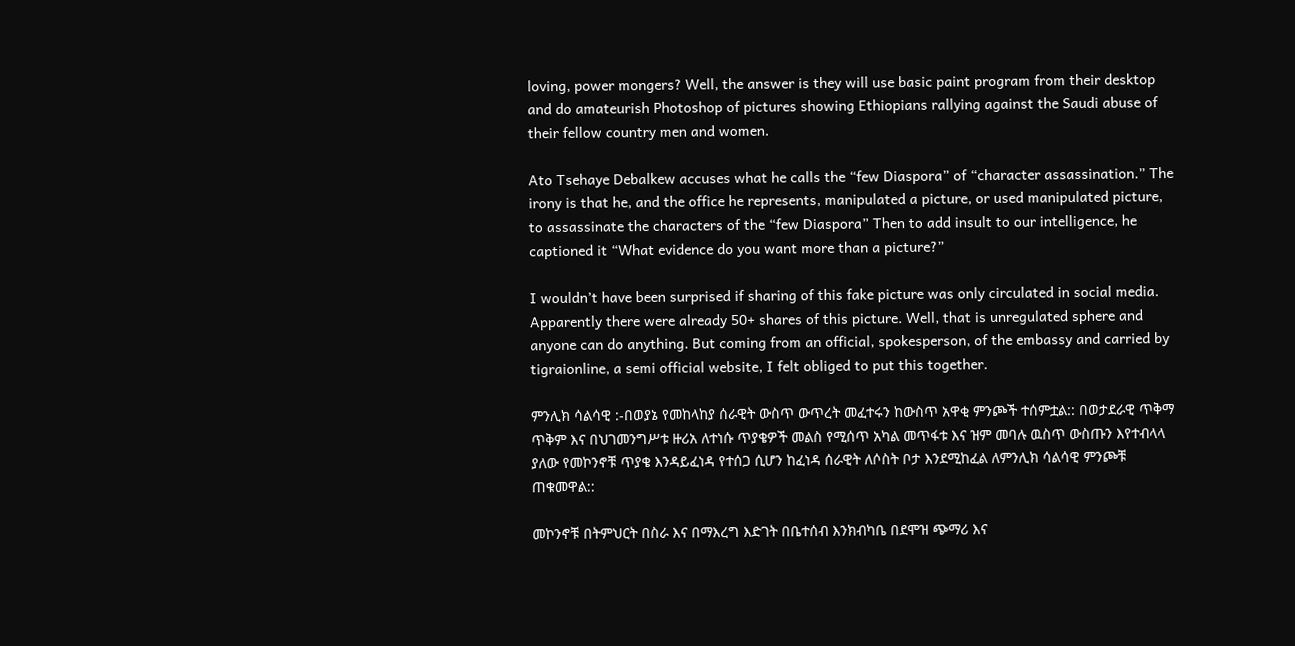loving, power mongers? Well, the answer is they will use basic paint program from their desktop and do amateurish Photoshop of pictures showing Ethiopians rallying against the Saudi abuse of their fellow country men and women.

Ato Tsehaye Debalkew accuses what he calls the “few Diaspora” of “character assassination.” The irony is that he, and the office he represents, manipulated a picture, or used manipulated picture, to assassinate the characters of the “few Diaspora” Then to add insult to our intelligence, he captioned it “What evidence do you want more than a picture?”

I wouldn’t have been surprised if sharing of this fake picture was only circulated in social media. Apparently there were already 50+ shares of this picture. Well, that is unregulated sphere and anyone can do anything. But coming from an official, spokesperson, of the embassy and carried by tigraionline, a semi official website, I felt obliged to put this together.

ምንሊክ ሳልሳዊ :-በወያኔ የመከላከያ ሰራዊት ውስጥ ውጥረት መፈተሩን ከውስጥ አዋቂ ምንጮች ተሰምቷል:: በወታደራዊ ጥቅማ ጥቅም እና በህገመንግሥቱ ዙሪአ ለተነሱ ጥያቄዎች መልስ የሚሰጥ አካል መጥፋቱ እና ዝም መባሉ ዉስጥ ውስጡን እየተብላላ ያለው የመኮንኖቹ ጥያቄ እንዳይፈነዳ የተሰጋ ሲሆን ከፈነዳ ሰራዊት ለሶስት ቦታ እንደሚከፈል ለምንሊክ ሳልሳዊ ምንጮቹ ጠቁመዋል::

መኮንኖቹ በትምህርት በስራ እና በማእረግ እድገት በቤተሰብ እንክብካቤ በደሞዝ ጭማሪ እና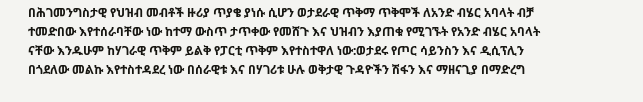በሕገመንግስታዊ የህዝብ መብቶች ዙሪያ ጥያቄ ያነሱ ሲሆን ወታደራዊ ጥቅማ ጥቅሞች ለአንድ ብሄር አባላት ብቻ ተመድበው እየተሰራባቸው ነው ከተማ ውስጥ ታጥቀው የመሸጉ እና ህዝብን እያጠቁ የሚገኙት የአንድ ብሄር አባላት ናቸው እንዱሁም ከሃገራዊ ጥቅም ይልቅ የፓርቲ ጥቅም እየተስተዋለ ነው:ወታደሩ የጦር ሳይንስን እና ዲሲፕሊን በጎደለው መልኩ እየተስተዳደረ ነው በሰራዊቱ እና በሃገሪቱ ሁሉ ወቅታዊ ጉዳዮችን ሽፋን እና ማዘናጊያ በማድረግ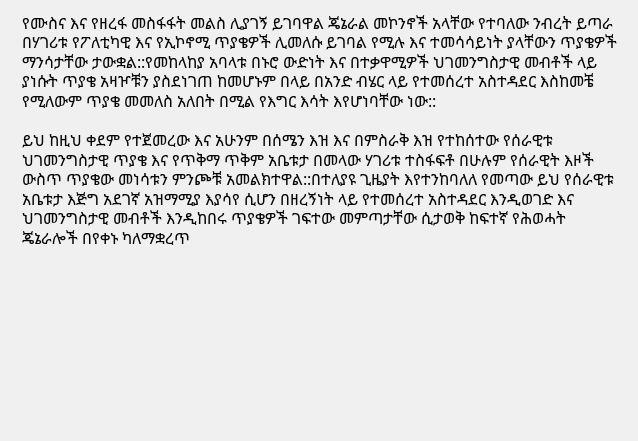የሙስና እና የዘረፋ መስፋፋት መልስ ሊያገኝ ይገባዋል ጄኔራል መኮንኖች አላቸው የተባለው ንብረት ይጣራ በሃገሪቱ የፖለቲካዊ እና የኢኮኖሚ ጥያቄዎች ሊመለሱ ይገባል የሚሉ እና ተመሳሳይነት ያላቸውን ጥያቄዎች ማንሳታቸው ታውቋል::የመከላከያ አባላቱ በኑሮ ውድነት እና በተቃዋሚዎች ህገመንግስታዊ መብቶች ላይ ያነሱት ጥያቄ አዛዦቹን ያስደነገጠ ከመሆኑም በላይ በአንድ ብሄር ላይ የተመሰረተ አስተዳደር እስከመቼ የሚለውም ጥያቄ መመለስ አለበት በሚል የእግር እሳት እየሆነባቸው ነው::

ይህ ከዚህ ቀደም የተጀመረው እና አሁንም በሰሜን እዝ እና በምስራቅ እዝ የተከሰተው የሰራዊቱ ህገመንግስታዊ ጥያቄ እና የጥቅማ ጥቅም አቤቱታ በመላው ሃገሪቱ ተስፋፍቶ በሁሉም የሰራዊት እዞች ውስጥ ጥያቄው መነሳቱን ምንጮቹ አመልክተዋል::በተለያዩ ጊዜያት እየተንከባለለ የመጣው ይህ የሰራዊቱ አቤቱታ እጅግ አደገኛ አዝማሚያ እያሳየ ሲሆን በዘረኝነት ላይ የተመሰረተ አስተዳደር እንዲወገድ እና ህገመንግስታዊ መብቶች እንዲከበሩ ጥያቄዎች ገፍተው መምጣታቸው ሲታወቅ ከፍተኛ የሕወሓት ጄኔራሎች በየቀኑ ካለማቋረጥ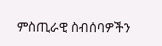ምስጢራዊ ስብሰባዎችን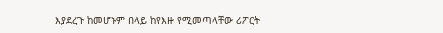እያደረጉ ከመሆኑም በላይ ከየእዙ የሚመጣላቸው ሪፖርት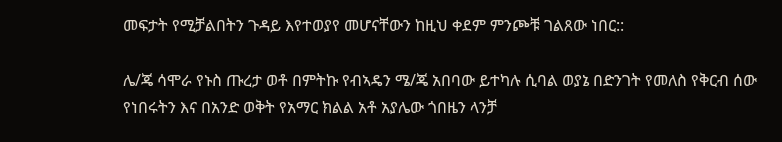መፍታት የሚቻልበትን ጉዳይ እየተወያየ መሆናቸውን ከዚህ ቀደም ምንጮቹ ገልጸው ነበር::

ሌ/ጄ ሳሞራ የኑስ ጡረታ ወቶ በምትኩ የብኣዴን ሜ/ጄ አበባው ይተካሉ ሲባል ወያኔ በድንገት የመለስ የቅርብ ሰው የነበሩትን እና በአንድ ወቅት የአማር ክልል አቶ አያሌው ጎበዜን ላንቻ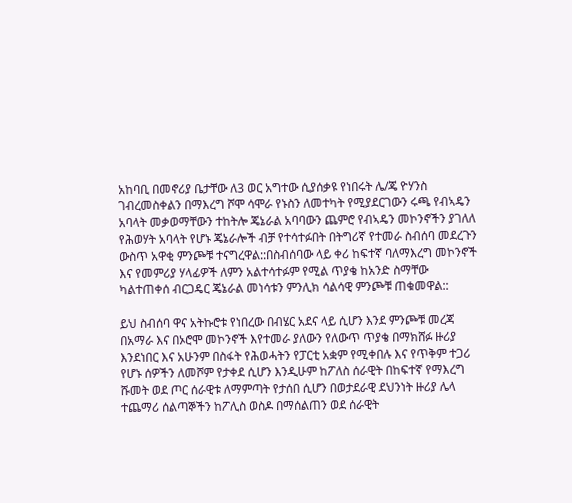አከባቢ በመኖሪያ ቤታቸው ለ3 ወር አግተው ሲያሰቃዩ የነበሩት ሌ/ጄ ዮሃንስ ገብረመስቀልን በማእረግ ሾሞ ሳሞራ የኑስን ለመተካት የሚያደርገውን ሩጫ የብኣዴን አባላት መቃወማቸውን ተከትሎ ጄኔራል አባባውን ጨምሮ የብኣዴን መኮንኖችን ያገለለ የሕወሃት አባላት የሆኑ ጄኔራሎች ብቻ የተሳተፉበት በትግሪኛ የተመራ ስብሰባ መደረጉን ውስጥ አዋቂ ምንጮቹ ተናግረዋል::በስብሰባው ላይ ቀሪ ከፍተኛ ባለማእረግ መኮንኖች እና የመምሪያ ሃላፊዎች ለምን አልተሳተፉም የሚል ጥያቄ ከአንድ ስማቸው ካልተጠቀሰ ብርጋዴር ጄኔራል መነሳቱን ምንሊክ ሳልሳዊ ምንጮቹ ጠቁመዋል::

ይህ ስብሰባ ዋና አትኩሮቱ የነበረው በብሄር አደና ላይ ሲሆን እንደ ምንጮቹ መረጃ በአማራ እና በኦሮሞ መኮንኖች እየተመራ ያለውን የለውጥ ጥያቄ በማክሸፉ ዙሪያ እንደነበር እና አሁንም በስፋት የሕወሓትን የፓርቲ አቋም የሚቀበሉ እና የጥቅም ተጋሪ የሆኑ ሰዎችን ለመሾም የታቀደ ሲሆን እንዲሁም ከፖለስ ሰራዊት በከፍተኛ የማእረግ ሹመት ወደ ጦር ሰራዊቱ ለማምጣት የታሰበ ሲሆን በወታደራዊ ደህንነት ዙሪያ ሌላ ተጨማሪ ሰልጣኞችን ከፖሊስ ወስዶ በማሰልጠን ወደ ሰራዊት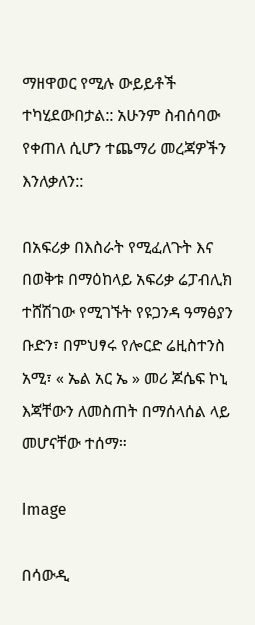ማዘዋወር የሚሉ ውይይቶች ተካሂደውበታል:: አሁንም ስብሰባው የቀጠለ ሲሆን ተጨማሪ መረጃዎችን እንለቃለን::

በአፍሪቃ በእስራት የሚፈለጉት እና በወቅቱ በማዕከላይ አፍሪቃ ሬፓብሊክ ተሸሽገው የሚገኙት የዩጋንዳ ዓማፅያን ቡድን፣ በምህፃሩ የሎርድ ሬዚስተንስ አሚ፣ « ኤል አር ኤ » መሪ ጆሴፍ ኮኒ እጃቸውን ለመስጠት በማሰላሰል ላይ መሆናቸው ተሰማ።

Image

በሳውዲ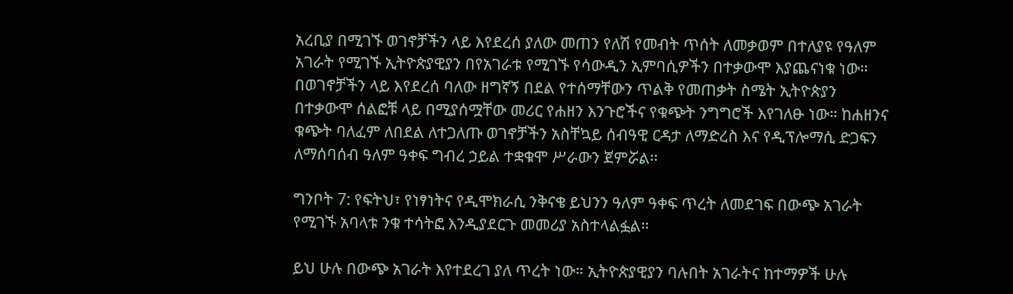አረቢያ በሚገኙ ወገኖቻችን ላይ እየደረሰ ያለው መጠን የለሽ የመብት ጥሰት ለመቃወም በተለያዩ የዓለም አገራት የሚገኙ ኢትዮጵያዊያን በየአገራቱ የሚገኙ የሳውዲን ኢምባሲዎችን በተቃውሞ እያጨናነቁ ነው። በወገኖቻችን ላይ እየደረሰ ባለው ዘግኛኝ በደል የተሰማቸውን ጥልቅ የመጠቃት ስሜት ኢትዮጵያን በተቃውሞ ሰልፎቹ ላይ በሚያሰሟቸው መሪር የሐዘን እንጉሮችና የቁጭት ንግግሮች እየገለፁ ነው። ከሐዘንና ቁጭት ባለፈም ለበደል ለተጋለጡ ወገኖቻችን አስቸኳይ ሰብዓዊ ርዳታ ለማድረስ እና የዲፕሎማሲ ድጋፍን ለማሰባሰብ ዓለም ዓቀፍ ግብረ ኃይል ተቋቁሞ ሥራውን ጀምሯል።

ግንቦት 7: የፍትህ፣ የነፃነትና የዲሞክራሲ ንቅናቄ ይህንን ዓለም ዓቀፍ ጥረት ለመደገፍ በውጭ አገራት የሚገኙ አባላቱ ንቁ ተሳትፎ እንዲያደርጉ መመሪያ አስተላልፏል።

ይህ ሁሉ በውጭ አገራት እየተደረገ ያለ ጥረት ነው። ኢትዮጵያዊያን ባሉበት አገራትና ከተማዎች ሁሉ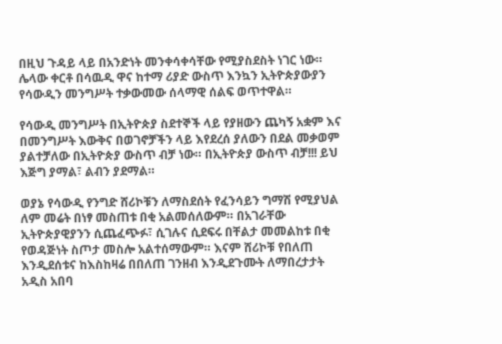በዚህ ጉዳይ ላይ በአንድነት መንቀሳቀሳቸው የሚያስደስት ነገር ነው። ሌላው ቀርቶ በሳዉዲ ዋና ከተማ ሪያድ ውስጥ እንኳን ኢትዮጵያውያን የሳውዲን መንግሥት ተቃውመው ሰላማዊ ሰልፍ ወጥተዋል።

የሳውዲ መንግሥት በኢትዮጵያ ስደተኞች ላይ የያዘውን ጨካኝ አቋም እና በመንግሥት እውቅና በወገኖቻችን ላይ እየደረሰ ያለውን በደል መቃወም ያልተቻለው በኢትዮጵያ ውስጥ ብቻ ነው። በኢትዮጵያ ውስጥ ብቻ!!! ይህ እጅግ ያማል፣ ልብን ያደማል።

ወያኔ የሳውዲ የንግድ ሸሪኮቹን ለማስደሰት የፈንሳይን ግማሽ የሚያህል ለም መሬት በነፃ መስጠቱ በቂ አልመሰለውም። በአገራቸው ኢትዮጵያዊያንን ሲጨፈጭፉ፣ ሲገሉና ሲደፍሩ በቸልታ መመልከቱ በቂ የወዳጅነት ስጦታ መስሎ አልተሰማውም። እናም ሸሪኮቹ የበለጠ እንዲደሰቱና ከእስከዛሬ በበለጠ ገንዘብ እንዲደጉሙት ለማበረታታት አዲስ አበባ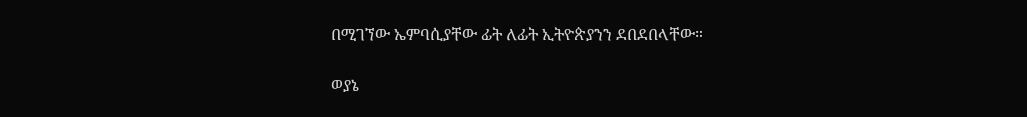በሚገኘው ኤምባሲያቸው ፊት ለፊት ኢትዮጵያንን ደበደበላቸው።

ወያኔ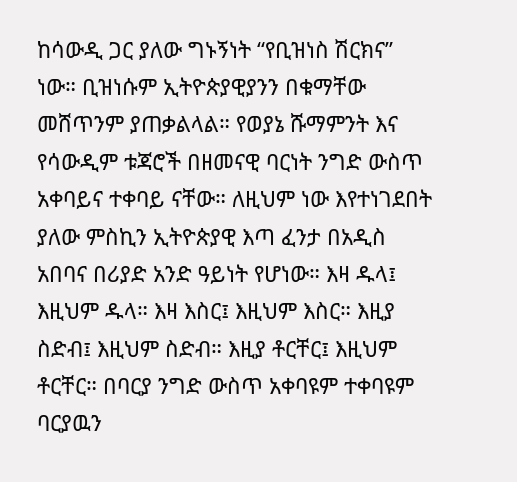ከሳውዲ ጋር ያለው ግኑኝነት “የቢዝነስ ሽርክና” ነው። ቢዝነሱም ኢትዮጵያዊያንን በቁማቸው መሸጥንም ያጠቃልላል። የወያኔ ሹማምንት እና የሳውዲም ቱጃሮች በዘመናዊ ባርነት ንግድ ውስጥ አቀባይና ተቀባይ ናቸው። ለዚህም ነው እየተነገደበት ያለው ምስኪን ኢትዮጵያዊ እጣ ፈንታ በአዲስ አበባና በሪያድ አንድ ዓይነት የሆነው። እዛ ዱላ፤ እዚህም ዱላ። እዛ እስር፤ እዚህም እስር። እዚያ ስድብ፤ እዚህም ስድብ። እዚያ ቶርቸር፤ እዚህም ቶርቸር። በባርያ ንግድ ውስጥ አቀባዩም ተቀባዩም ባርያዉን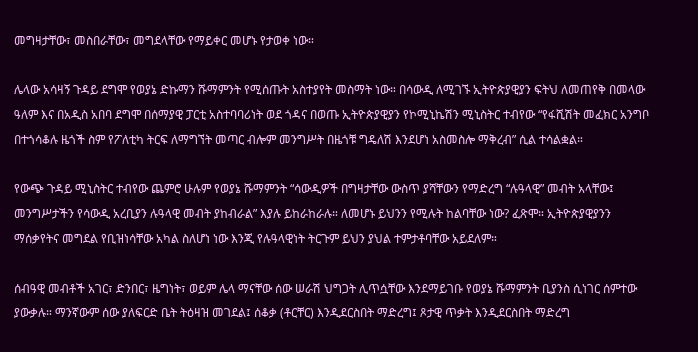መግዛታቸው፣ መስበራቸው፣ መግደላቸው የማይቀር መሆኑ የታወቀ ነው።

ሌላው አሳዛኝ ጉዳይ ደግሞ የወያኔ ድኩማን ሹማምንት የሚሰጡት አስተያየት መስማት ነው። በሳውዲ ለሚገኙ ኢትዮጵያዊያን ፍትህ ለመጠየቅ በመላው ዓለም እና በአዲስ አበባ ደግሞ በሰማያዊ ፓርቲ አስተባባሪነት ወደ ጎዳና በወጡ ኢትዮጵያዊያን የኮሚኒኬሽን ሚኒስትር ተብየው “የፋሺሽት መፈክር አንግቦ በተጎሳቆሉ ዜጎች ስም የፖለቲካ ትርፍ ለማግኘት መጣር ብሎም መንግሥት በዜጎቹ ግዴለሽ እንደሆነ አስመስሎ ማቅረብ” ሲል ተሳልቋል።

የውጭ ጉዳይ ሚኒስትር ተብየው ጨምሮ ሁሉም የወያኔ ሹማምንት “ሳውዲዎች በግዛታቸው ውስጥ ያሻቸውን የማድረግ “ሉዓላዊ” መብት አላቸው፤ መንግሥታችን የሳውዲ አረቢያን ሉዓላዊ መብት ያከብራል” እያሉ ይከራከራሉ። ለመሆኑ ይህንን የሚሉት ከልባቸው ነው? ፈጽሞ። ኢትዮጵያዊያንን ማሰቃየትና መግደል የቢዝነሳቸው አካል ስለሆነ ነው እንጂ የሉዓላዊነት ትርጉም ይህን ያህል ተምታቶባቸው አይደለም።

ሰብዓዊ መብቶች አገር፣ ድንበር፣ ዜግነት፣ ወይም ሌላ ማናቸው ሰው ሠራሽ ህግጋት ሊጥሷቸው እንደማይገቡ የወያኔ ሹማምንት ቢያንስ ሲነገር ሰምተው ያውቃሉ። ማንኛውም ሰው ያለፍርድ ቤት ትዕዛዝ መገደል፤ ሰቆቃ (ቶርቸር) እንዲደርስበት ማድረግ፤ ጾታዊ ጥቃት እንዲደርስበት ማድረግ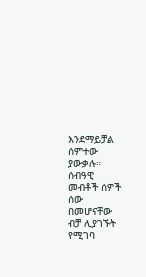እንደማይቻል ሰምተው ያውቃሉ። ሰብዓዊ መብቶች ሰዎች ሰው በመሆናቸው ብቻ ሊያገኙት የሚገባ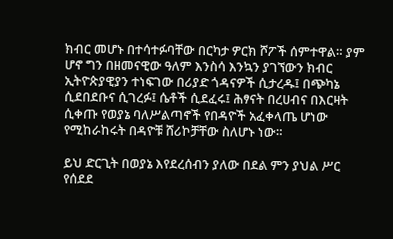ክብር መሆኑ በተሳተፉባቸው በርካታ ዎርክ ሾፖች ሰምተዋል። ያም ሆኖ ግን በዘመናዊው ዓለም እንስሳ እንኳን ያገኘውን ክብር ኢትዮጵያዊያን ተነፍገው በሪያድ ጎዳናዎች ሲታረዱ፤ በጭካኔ ሲደበደቡና ሲገረፉ፤ ሴቶች ሲደፈሩ፤ ሕፃናት በረሀብና በእርዛት ሲቀጡ የወያኔ ባለሥልጣኖች የበዳዮች አፈቀላጤ ሆነው የሚከራከሩት በዳዮቹ ሸሪኮቻቸው ስለሆኑ ነው።

ይህ ድርጊት በወያኔ እየደረሰብን ያለው በደል ምን ያህል ሥር የሰደደ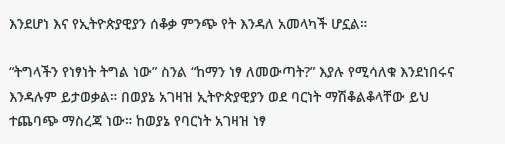እንደሆነ እና የኢትዮጵያዊያን ሰቆቃ ምንጭ የት እንዳለ አመላካች ሆኗል።

“ትግላችን የነፃነት ትግል ነው” ስንል “ከማን ነፃ ለመውጣት?” እያሉ የሚሳለቁ እንደነበሩና እንዳሉም ይታወቃል። በወያኔ አገዛዝ ኢትዮጵያዊያን ወደ ባርነት ማሽቆልቆላቸው ይህ ተጨባጭ ማስረጃ ነው። ከወያኔ የባርነት አገዛዝ ነፃ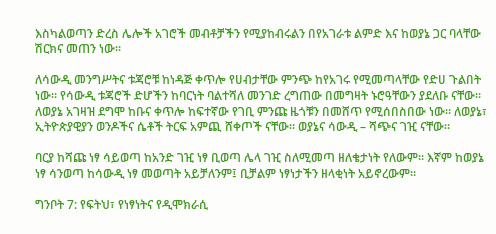እስካልወጣን ድረስ ሌሎች አገሮች መብቶቻችን የሚያከብሩልን በየአገራቱ ልምድ እና ከወያኔ ጋር ባላቸው ሽርክና መጠን ነው።

ለሳውዲ መንግሥትና ቱጃሮቹ ከነዳጅ ቀጥሎ የሀብታቸው ምንጭ ከየአገሩ የሚመጣላቸው የድሀ ጉልበት ነው። የሳውዲ ቱጃሮች ድሆችን ከባርነት ባልተሻለ መንገድ ረግጠው በመግዛት ኑሮዓቸውን ያደለቡ ናቸው። ለወያኔ አገዛዝ ደግሞ ከቡና ቀጥሎ ከፍተኛው የገቢ ምንጩ ዜጎቹን በመሸጥ የሚሰበስበው ነው። ለወያኔ፣ ኢትዮጵያዊያን ወንዶችና ሴቶች ትርፍ አምጪ ሸቀጦች ናቸው። ወያኔና ሳውዲ – ሻጭና ገዢ ናቸው።

ባርያ ከሻጩ ነፃ ሳይወጣ ከአንድ ገዢ ነፃ ቢወጣ ሌላ ገዢ ስለሚመጣ ዘለቄታነት የለውም። እኛም ከወያኔ ነፃ ሳንወጣ ከሳውዲ ነፃ መወጣት አይቻለንም፤ ቢቻልም ነፃነታችን ዘላቂነት አይኖረውም።

ግንቦት 7: የፍትህ፣ የነፃነትና የዲሞክራሲ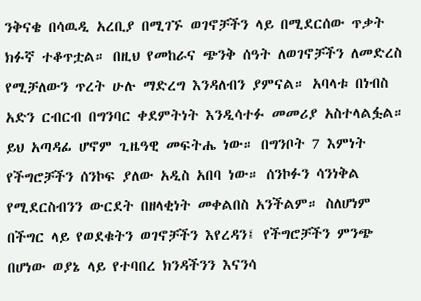ንቅናቄ በሳዉዲ አረቢያ በሚገኙ ወገኖቻችን ላይ በሚደርሰው ጥቃት ክፉኛ ተቆጥቷል። በዚህ የመከራና ጭንቅ ሰዓት ለወገኖቻችን ለመድረስ የሚቻለውን ጥረት ሁሉ ማድረግ እንዳለብን ያምናል። አባላቱ በነብስ አድን ርብርብ በግንባር ቀደምትነት እንዲሳተፉ መመሪያ አስተላልፏል። ይህ አጣዳፊ ሆኖም ጊዜዓዊ መፍትሔ ነው። በግንቦት 7 እምነት የችግሮቻችን ሰንኮፍ ያለው አዲስ አበባ ነው። ሰንኮፉን ሳንነቅል የሚደርስብንን ውርደት በዘላቂነት መቀልበስ አንችልም። ስለሆነም በችግር ላይ የወደቁትን ወገኖቻችን እየረዳን፤ የችግሮቻችን ምንጭ በሆነው ወያኔ ላይ የተባበረ ክንዳችንን እናንሳ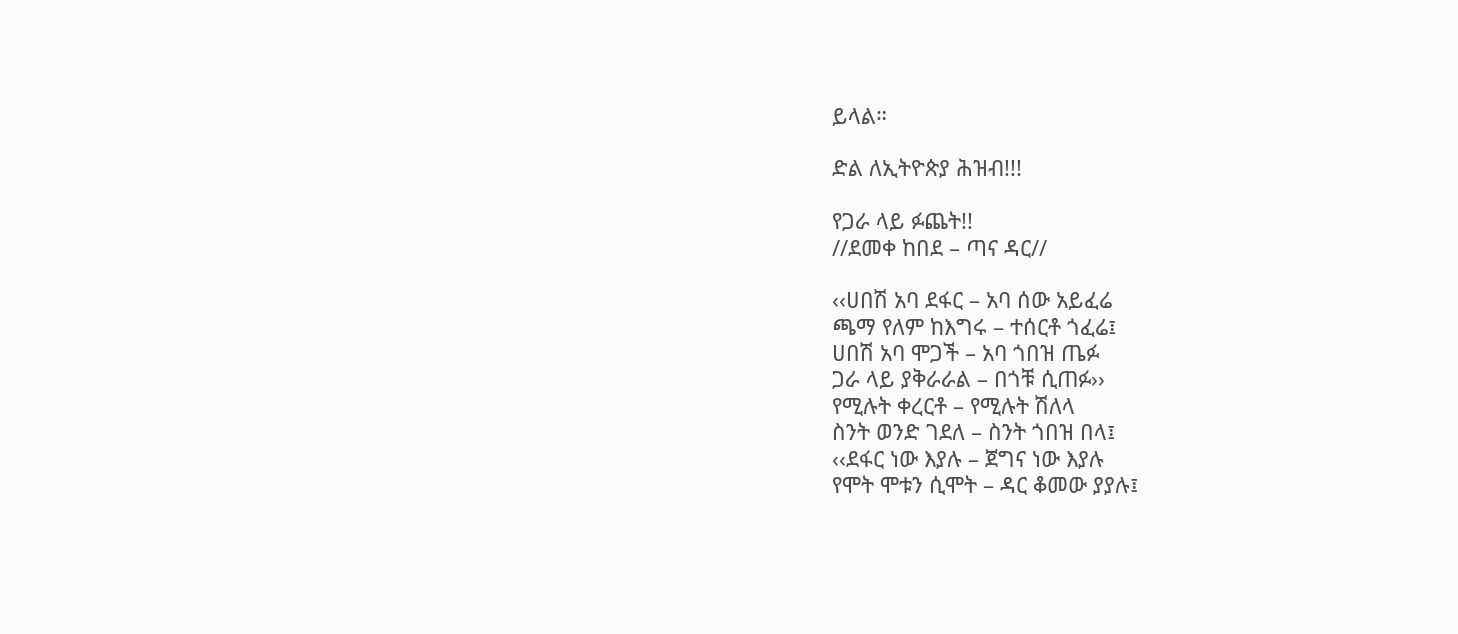ይላል።

ድል ለኢትዮጵያ ሕዝብ!!!

የጋራ ላይ ፉጨት!!
//ደመቀ ከበደ – ጣና ዳር//

‹‹ሀበሽ አባ ደፋር – አባ ሰው አይፈሬ
ጫማ የለም ከእግሩ – ተሰርቶ ጎፈሬ፤
ሀበሽ አባ ሞጋች – አባ ጎበዝ ጤፉ
ጋራ ላይ ያቅራራል – በጎቹ ሲጠፉ››
የሚሉት ቀረርቶ – የሚሉት ሽለላ
ስንት ወንድ ገደለ – ስንት ጎበዝ በላ፤
‹‹ደፋር ነው እያሉ – ጀግና ነው እያሉ
የሞት ሞቱን ሲሞት – ዳር ቆመው ያያሉ፤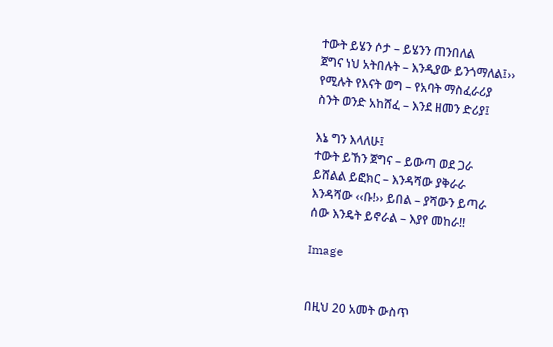ተውት ይሄን ሶታ – ይሄንን ጠንበለል
ጀግና ነህ አትበሉት – እንዲያው ይንጎማለል፤››
የሚሉት የእናት ወግ – የአባት ማስፈራሪያ
ስንት ወንድ አከሸፈ – እንደ ዘመን ድሪያ፤

እኔ ግን እላለሁ፤
ተውት ይኸን ጀግና – ይውጣ ወደ ጋራ
ይሸልል ይፎክር – እንዳሻው ያቅራራ
እንዳሻው ‹‹ቡ!›› ይበል – ያሻውን ይጣራ
ሰው እንዴት ይኖራል – እያየ መከራ!!

Image


በዚህ 20 አመት ውስጥ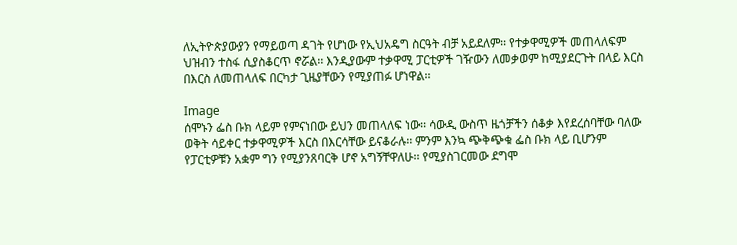ለኢትዮጵያውያን የማይወጣ ዳገት የሆነው የኢህአዴግ ስርዓት ብቻ አይደለም፡፡ የተቃዋሚዎች መጠላለፍም ህዝብን ተስፋ ሲያስቆርጥ ኖሯል፡፡ እንዲያውም ተቃዋሚ ፓርቲዎች ገዥውን ለመቃወም ከሚያደርጉት በላይ እርስ በእርስ ለመጠላለፍ በርካታ ጊዜያቸውን የሚያጠፉ ሆነዋል፡፡

Image
ሰሞኑን ፌስ ቡክ ላይም የምናነበው ይህን መጠላለፍ ነው፡፡ ሳውዲ ውስጥ ዜጎቻችን ሰቆቃ እየደረሰባቸው ባለው ወቅት ሳይቀር ተቃዋሚዎች እርስ በእርሳቸው ይናቆራሉ፡፡ ምንም እንኳ ጭቅጭቁ ፌስ ቡክ ላይ ቢሆንም የፓርቲዎቹን አቋም ግን የሚያንጸባርቅ ሆኖ አግኝቸዋለሁ፡፡ የሚያስገርመው ደግሞ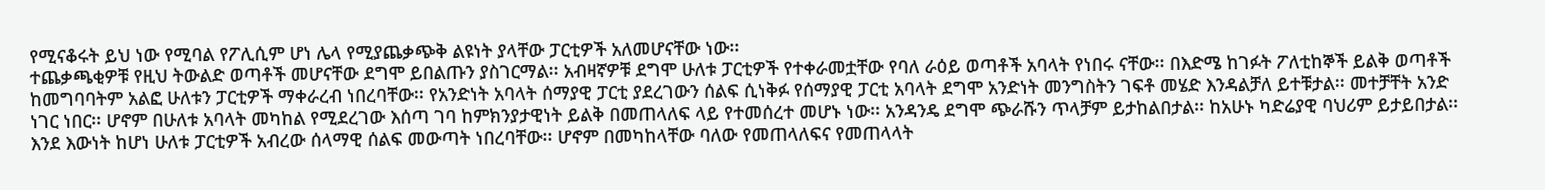የሚናቆሩት ይህ ነው የሚባል የፖሊሲም ሆነ ሌላ የሚያጨቃጭቅ ልዩነት ያላቸው ፓርቲዎች አለመሆናቸው ነው፡፡
ተጨቃጫቂዎቹ የዚህ ትውልድ ወጣቶች መሆናቸው ደግሞ ይበልጡን ያስገርማል፡፡ አብዛኛዎቹ ደግሞ ሁለቱ ፓርቲዎች የተቀራመቷቸው የባለ ራዕይ ወጣቶች አባላት የነበሩ ናቸው፡፡ በእድሜ ከገፉት ፖለቲከኞች ይልቅ ወጣቶች ከመግባባትም አልፎ ሁለቱን ፓርቲዎች ማቀራረብ ነበረባቸው፡፡ የአንድነት አባላት ሰማያዊ ፓርቲ ያደረገውን ሰልፍ ሲነቅፉ የሰማያዊ ፓርቲ አባላት ደግሞ አንድነት መንግስትን ገፍቶ መሄድ እንዳልቻለ ይተቹታል፡፡ መተቻቸት አንድ ነገር ነበር፡፡ ሆኖም በሁለቱ አባላት መካከል የሚደረገው እሰጣ ገባ ከምክንያታዊነት ይልቅ በመጠላለፍ ላይ የተመሰረተ መሆኑ ነው፡፡ አንዳንዴ ደግሞ ጭራሹን ጥላቻም ይታከልበታል፡፡ ከአሁኑ ካድሬያዊ ባህሪም ይታይበታል፡፡
እንደ እውነት ከሆነ ሁለቱ ፓርቲዎች አብረው ሰላማዊ ሰልፍ መውጣት ነበረባቸው፡፡ ሆኖም በመካከላቸው ባለው የመጠላለፍና የመጠላላት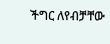ችግር ለየብቻቸው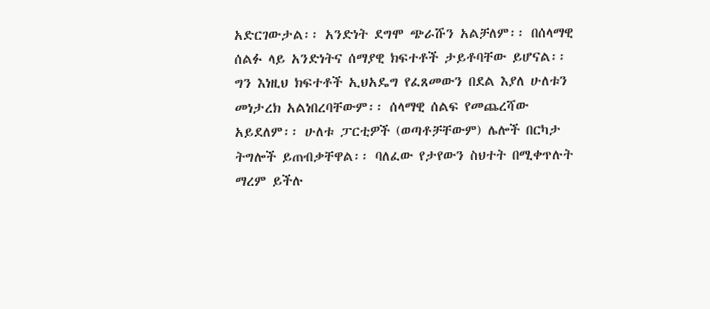አድርገውታል፡፡ አንድነት ደግሞ ጭራሹን አልቻለም፡፡ በሰላማዊ ሰልፉ ላይ አንድነትና ሰማያዊ ክፍተቶች ታይቶባቸው ይሆናል፡፡ ግን እነዚህ ክፍተቶች ኢህአዴግ የፈጸመውን በደል እያለ ሁለቱን መነታረክ አልነበረባቸውም፡፡ ሰላማዊ ሰልፍ የመጨረሻው አይደለም፡፡ ሁለቱ ፓርቲዎች (ወጣቶቻቸውም) ሌሎች በርካታ ትግሎች ይጠብቃቸዋል፡፡ ባለፈው የታየውን ስህተት በሚቀጥሉት ማረም ይችሉ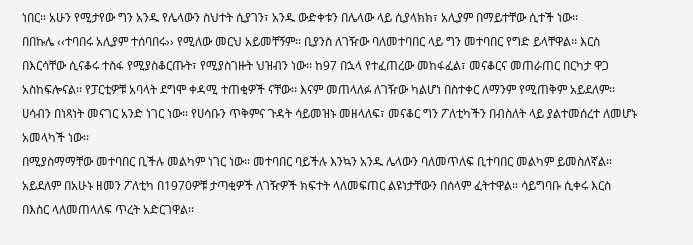ነበር፡፡ አሁን የሚታየው ግን አንዱ የሌላውን ስህተት ሲያገን፣ አንዱ ውድቀቱን በሌላው ላይ ሲያላክክ፣ አሊያም በማይተቸው ሲተች ነው፡፡
በበኩሌ ‹‹ተባበሩ አሊያም ተሰባበሩ›› የሚለው መርህ አይመቸኝም፡፡ ቢያንስ ለገዥው ባለመተባበር ላይ ግን መተባበር የግድ ይላቸዋል፡፡ እርስ በእርሳቸው ሲናቆሩ ተስፋ የሚያስቆርጡት፣ የሚያስገዙት ህዝብን ነው፡፡ ከ97 በኋላ የተፈጠረው መከፋፈል፣ መናቆርና መጠራጠር በርካታ ዋጋ አስከፍሎናል፡፡ የፓርቲዎቹ አባላት ደግሞ ቀዳሚ ተጠቂዎች ናቸው፡፡ እናም መጠላለፉ ለገዥው ካልሆነ በስተቀር ለማንም የሚጠቅም አይደለም፡፡ ሀሳብን በነጻነት መናገር አንድ ነገር ነው፡፡ የሀሳቡን ጥቅምና ጉዳት ሳይመዝኑ መዘላለፍ፣ መናቆር ግን ፖለቲካችን በብስለት ላይ ያልተመሰረተ ለመሆኑ አመላካች ነው፡፡
በሚያስማማቸው መተባበር ቢችሉ መልካም ነገር ነው፡፡ መተባበር ባይችሉ እንኳን አንዱ ሌላውን ባለመጥለፍ ቢተባበር መልካም ይመስለኛል፡፡ አይደለም በአሁኑ ዘመን ፖለቲካ በ1970ዎቹ ታጣቂዎች ለገዥዎች ክፍተት ላለመፍጠር ልዩነታቸውን በሰላም ፈትተዋል፡፡ ሳይግባቡ ሲቀሩ እርስ በእስር ላለመጠላለፍ ጥረት አድርገዋል፡፡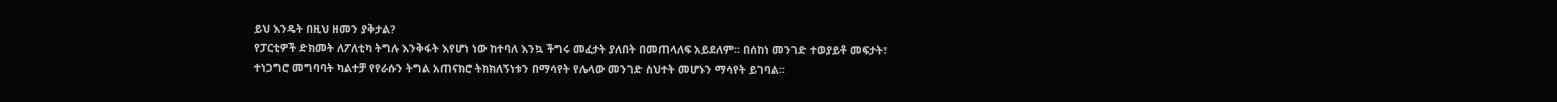ይህ እንዴት በዚህ ዘመን ያቅታል?
የፓርቲዎች ድክመት ለፖለቲካ ትግሉ እንቅፋት እየሆነ ነው ከተባለ እንኳ ችግሩ መፈታት ያለበት በመጠላለፍ አይደለም፡፡ በሰከነ መንገድ ተወያይቶ መፍታት፣ ተነጋግሮ መግባባት ካልተቻ የየራሱን ትግል አጠናክሮ ትክክለኝነቱን በማሳየት የሌላው መንገድ ስህተት መሆኑን ማሳየት ይገባል፡፡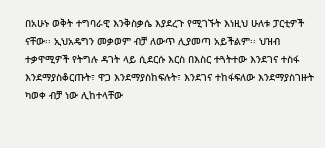በአሁኑ ወቅት ተግባራዊ እንቅስቃሴ እያደረጉ የሚገኙት እነዚህ ሁለቱ ፓርቲዎች ናቸው፡፡ ኢህአዴግን መቃወም ብቻ ለውጥ ሊያመጣ አይችልም፡፡ ህዝብ ተቃዋሚዎች የትግሉ ዳገት ላይ ሲደርሱ እርስ በእስር ተጓትተው እንደገና ተስፋ እንደማያስቆርጡት፣ ዋጋ እንደማያስከፍሉት፣ እንደገና ተከፋፍለው እንደማያስገዙት ካወቀ ብቻ ነው ሊከተላቸው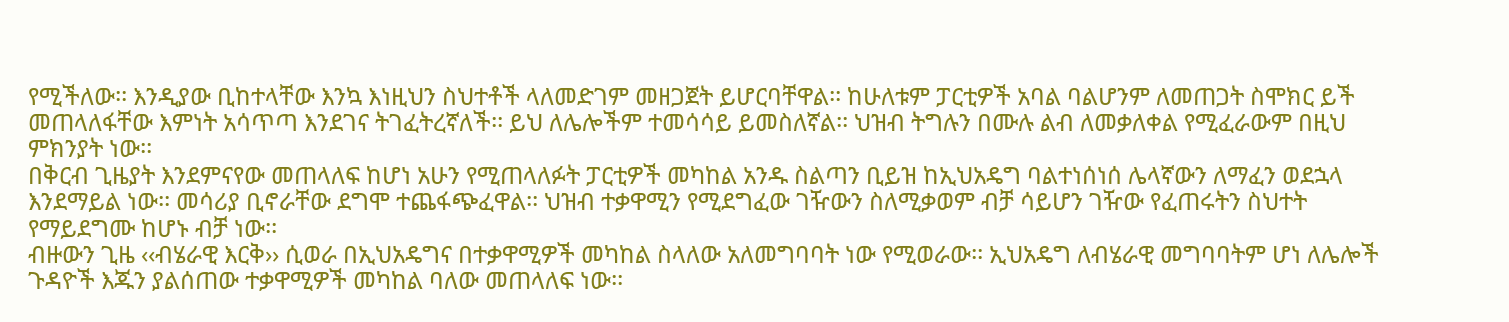የሚችለው፡፡ እንዲያው ቢከተላቸው እንኳ እነዚህን ስህተቶች ላለመድገም መዘጋጀት ይሆርባቸዋል፡፡ ከሁለቱም ፓርቲዎች አባል ባልሆንም ለመጠጋት ስሞክር ይች መጠላለፋቸው እምነት አሳጥጣ እንደገና ትገፈትረኛለች፡፡ ይህ ለሌሎችም ተመሳሳይ ይመስለኛል፡፡ ህዝብ ትግሉን በሙሉ ልብ ለመቃለቀል የሚፈራውም በዚህ ምክንያት ነው፡፡
በቅርብ ጊዜያት እንደምናየው መጠላለፍ ከሆነ አሁን የሚጠላለፉት ፓርቲዎች መካከል አንዱ ስልጣን ቢይዝ ከኢህአዴግ ባልተነሰነሰ ሌላኛውን ለማፈን ወደኋላ እንደማይል ነው፡፡ መሳሪያ ቢኖራቸው ደግሞ ተጨፋጭፈዋል፡፡ ህዝብ ተቃዋሚን የሚደግፈው ገዥውን ስለሚቃወም ብቻ ሳይሆን ገዥው የፈጠሩትን ስህተት የማይደግሙ ከሆኑ ብቻ ነው፡፡
ብዙውን ጊዜ ‹‹ብሄራዊ እርቅ›› ሲወራ በኢህአዴግና በተቃዋሚዎች መካከል ስላለው አለመግባባት ነው የሚወራው፡፡ ኢህአዴግ ለብሄራዊ መግባባትም ሆነ ለሌሎች ጉዳዮች እጁን ያልሰጠው ተቃዋሚዎች መካከል ባለው መጠላለፍ ነው፡፡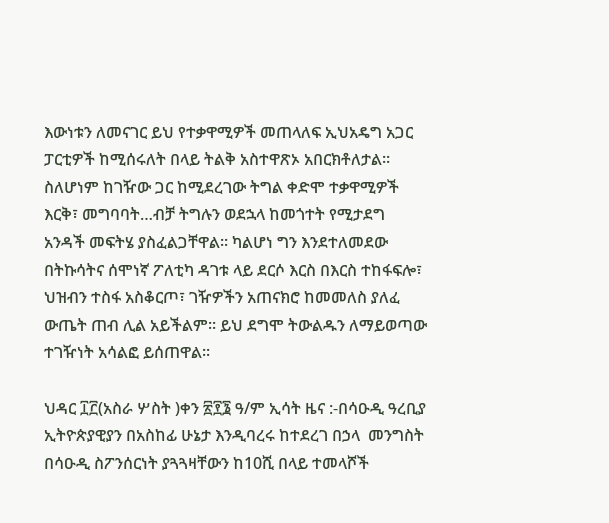እውነቱን ለመናገር ይህ የተቃዋሚዎች መጠላለፍ ኢህአዴግ አጋር ፓርቲዎች ከሚሰሩለት በላይ ትልቅ አስተዋጽኦ አበርክቶለታል፡፡ ስለሆነም ከገዥው ጋር ከሚደረገው ትግል ቀድሞ ተቃዋሚዎች እርቅ፣ መግባባት…ብቻ ትግሉን ወደኋላ ከመጎተት የሚታደግ አንዳች መፍትሄ ያስፈልጋቸዋል፡፡ ካልሆነ ግን እንደተለመደው በትኩሳትና ሰሞነኛ ፖለቲካ ዳገቱ ላይ ደርሶ እርስ በእርስ ተከፋፍሎ፣ ህዝብን ተስፋ አስቆርጦ፣ ገዥዎችን አጠናክሮ ከመመለስ ያለፈ ውጤት ጠብ ሊል አይችልም፡፡ ይህ ደግሞ ትውልዱን ለማይወጣው ተገዥነት አሳልፎ ይሰጠዋል፡፡

ህዳር ፲፫(አስራ ሦስት )ቀን ፳፻፮ ዓ/ም ኢሳት ዜና :-በሳዑዲ ዓረቢያ ኢትዮጵያዊያን በአስከፊ ሁኔታ እንዲባረሩ ከተደረገ በኃላ  መንግስት በሳዑዲ ስፖንሰርነት ያጓጓዛቸውን ከ10ሺ በላይ ተመላሾች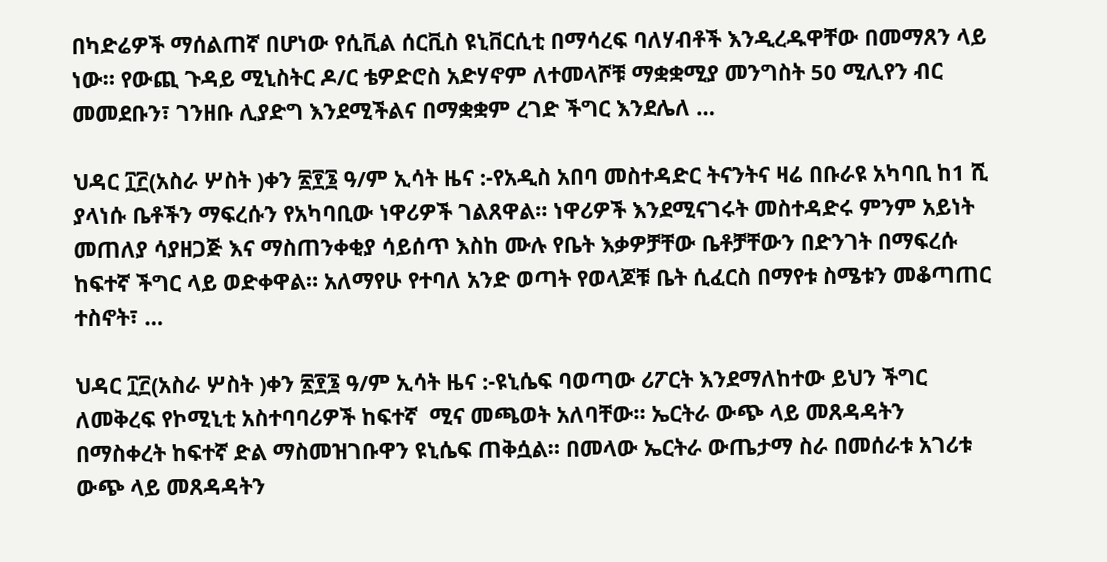በካድሬዎች ማሰልጠኛ በሆነው የሲቪል ሰርቪስ ዩኒቨርሲቲ በማሳረፍ ባለሃብቶች እንዲረዱዋቸው በመማጸን ላይ ነው። የውጪ ጉዳይ ሚኒስትር ዶ/ር ቴዎድሮስ አድሃኖም ለተመላሾቹ ማቋቋሚያ መንግስት 50 ሚሊየን ብር  መመደቡን፣ ገንዘቡ ሊያድግ እንደሚችልና በማቋቋም ረገድ ችግር እንደሌለ …

ህዳር ፲፫(አስራ ሦስት )ቀን ፳፻፮ ዓ/ም ኢሳት ዜና :-የአዲስ አበባ መስተዳድር ትናንትና ዛሬ በቡራዩ አካባቢ ከ1 ሺ ያላነሱ ቤቶችን ማፍረሱን የአካባቢው ነዋሪዎች ገልጸዋል። ነዋሪዎች እንደሚናገሩት መስተዳድሩ ምንም አይነት መጠለያ ሳያዘጋጅ እና ማስጠንቀቂያ ሳይሰጥ እስከ ሙሉ የቤት እቃዎቻቸው ቤቶቻቸውን በድንገት በማፍረሱ ከፍተኛ ችግር ላይ ወድቀዋል። አለማየሁ የተባለ አንድ ወጣት የወላጆቹ ቤት ሲፈርስ በማየቱ ስሜቱን መቆጣጠር ተስኖት፣ …

ህዳር ፲፫(አስራ ሦስት )ቀን ፳፻፮ ዓ/ም ኢሳት ዜና :-ዩኒሴፍ ባወጣው ሪፖርት እንደማለከተው ይህን ችግር ለመቅረፍ የኮሚኒቲ አስተባባሪዎች ከፍተኛ  ሚና መጫወት አለባቸው። ኤርትራ ውጭ ላይ መጸዳዳትን በማስቀረት ከፍተኛ ድል ማስመዝገቡዋን ዩኒሴፍ ጠቅሷል። በመላው ኤርትራ ውጤታማ ስራ በመሰራቱ አገሪቱ ውጭ ላይ መጸዳዳትን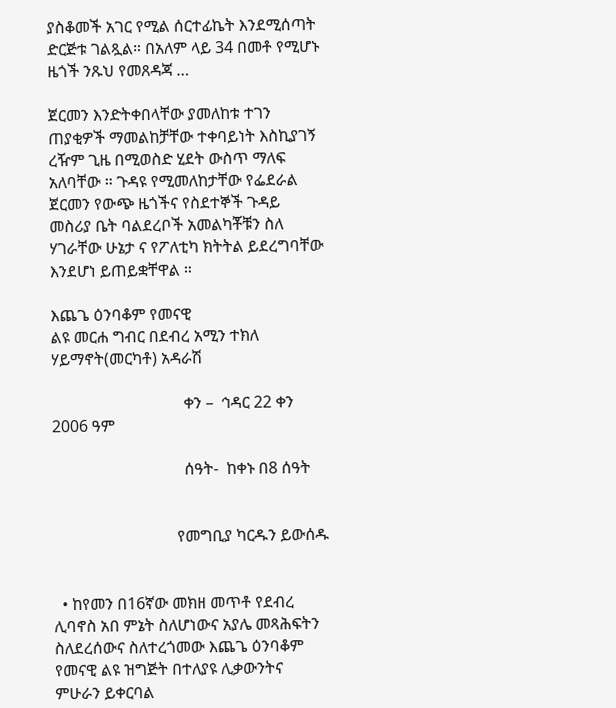ያስቆመች አገር የሚል ሰርተፊኬት እንደሚሰጣት ድርጅቱ ገልጿል። በአለም ላይ 34 በመቶ የሚሆኑ ዜጎች ንጹህ የመጸዳጃ …

ጀርመን እንድትቀበላቸው ያመለከቱ ተገን ጠያቂዎች ማመልከቻቸው ተቀባይነት እስኪያገኝ ረዥም ጊዜ በሚወስድ ሂደት ውስጥ ማለፍ አለባቸው ። ጉዳዩ የሚመለከታቸው የፌደራል ጀርመን የውጭ ዜጎችና የስደተኞች ጉዳይ መስሪያ ቤት ባልደረቦች አመልካቾቹን ስለ ሃገራቸው ሁኔታ ና የፖለቲካ ክትትል ይደረግባቸው እንደሆነ ይጠይቋቸዋል ።

እጨጌ ዕንባቆም የመናዊ
ልዩ መርሐ ግብር በደብረ አሚን ተክለ ሃይማኖት(መርካቶ) አዳራሽ

                                 ቀን –  ኅዳር 22 ቀን 2006 ዓም

                                 ሰዓት-  ከቀኑ በ8 ሰዓት


                               የመግቢያ ካርዱን ይውሰዱ


  • ከየመን በ16ኛው መክዘ መጥቶ የደብረ ሊባኖስ አበ ምኔት ስለሆነውና አያሌ መጻሕፍትን ስለደረሰውና ስለተረጎመው እጨጌ ዕንባቆም የመናዊ ልዩ ዝግጅት በተለያዩ ሊቃውንትና ምሁራን ይቀርባል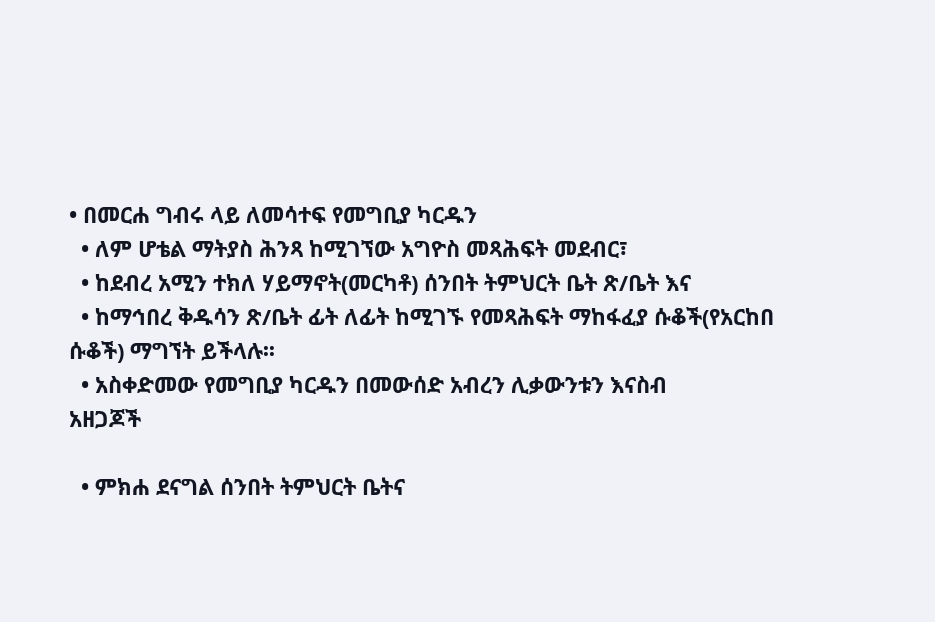• በመርሐ ግብሩ ላይ ለመሳተፍ የመግቢያ ካርዱን
  • ለም ሆቴል ማትያስ ሕንጻ ከሚገኘው አግዮስ መጻሕፍት መደብር፣
  • ከደብረ አሚን ተክለ ሃይማኖት(መርካቶ) ሰንበት ትምህርት ቤት ጽ/ቤት እና
  • ከማኅበረ ቅዱሳን ጽ/ቤት ፊት ለፊት ከሚገኙ የመጻሕፍት ማከፋፈያ ሱቆች(የአርከበ ሱቆች) ማግኘት ይችላሉ፡፡
  • አስቀድመው የመግቢያ ካርዱን በመውሰድ አብረን ሊቃውንቱን እናስብ
አዘጋጆች

  • ምክሐ ደናግል ሰንበት ትምህርት ቤትና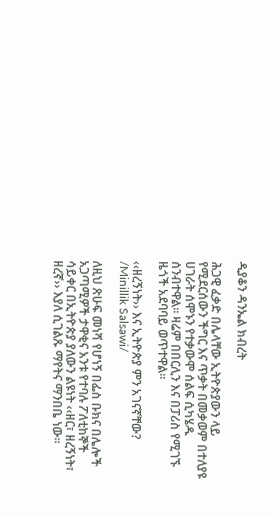ዲያቆን ዳንኤል ክብረት

ሕጋዊ ፈቃድ በሌላቸው ኢትዮጵያውን ላይ የሚደርሰውን ችግር እና ጥቃት በመቃወም በተለያዩ ሀገራት ሰሞኑን የተቃውሞ ሰልፍ ሲካሄዱ ሰንብተዋል። ዛሬም በበርሊን እና በፓሪስ የሚገኙ ዜጎች አደባባይ ወጥተዋል።

‹‹ዘረኝነት›› እና ኢትዮጵያ ምን አገናኛቸው? /Minillik Salsawi/

ለዚህ ጽሁፍ መነሻ የሆነኝ በፌስ ቡክና በሌሎች አጋጣሚዎች ታዋቂና አንቱ የተባሉ ፖለቲከኞች ሳይቀር በኢትዮጵያ ያለውን ልዩነት ‹‹ዘር፣ ዘረኝነት፣ ዘረኛ›› እያለ ሲገልጹ ማየትና ማንበቤ ነው፡፡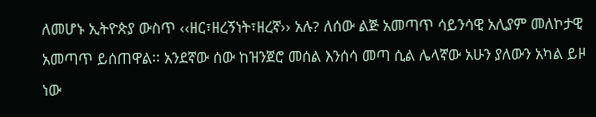ለመሆኑ ኢትዮጵያ ውስጥ ‹‹ዘር፣ዘረኝነት፣ዘረኛ›› አሉ? ለሰው ልጅ አመጣጥ ሳይንሳዊ አሊያም መለኮታዊ አመጣጥ ይሰጠዋል፡፡ አንደኛው ሰው ከዝንጀሮ መሰል እንሰሳ መጣ ሲል ሌላኛው አሁን ያለውን አካል ይዞ ነው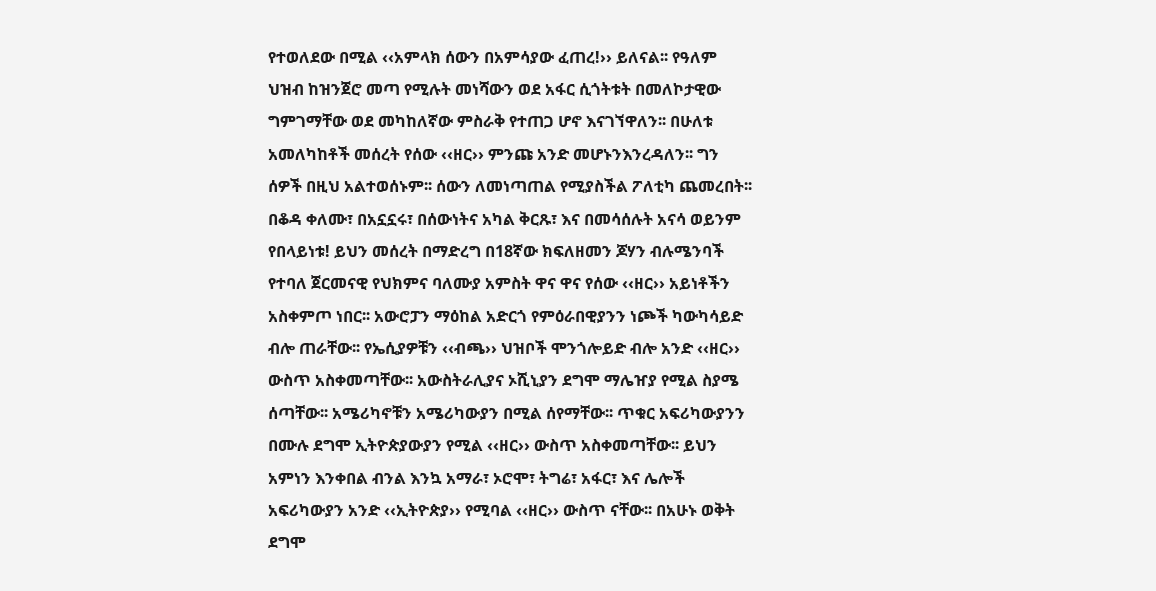የተወለደው በሚል ‹‹አምላክ ሰውን በአምሳያው ፈጠረ!›› ይለናል፡፡ የዓለም ህዝብ ከዝንጀሮ መጣ የሚሉት መነሻውን ወደ አፋር ሲጎትቱት በመለኮታዊው ግምገማቸው ወደ መካከለኛው ምስራቅ የተጠጋ ሆኖ እናገኘዋለን፡፡ በሁለቱ አመለካከቶች መሰረት የሰው ‹‹ዘር›› ምንጩ አንድ መሆኑንእንረዳለን፡፡ ግን ሰዎች በዚህ አልተወሰኑም፡፡ ሰውን ለመነጣጠል የሚያስችል ፖለቲካ ጨመረበት፡፡ በቆዳ ቀለሙ፣ በአኗኗሩ፣ በሰውነትና አካል ቅርጹ፣ እና በመሳሰሉት አናሳ ወይንም የበላይነቱ! ይህን መሰረት በማድረግ በ18ኛው ክፍለዘመን ጆሃን ብሉሜንባች የተባለ ጀርመናዊ የህክምና ባለሙያ አምስት ዋና ዋና የሰው ‹‹ዘር›› አይነቶችን አስቀምጦ ነበር፡፡ አውሮፓን ማዕከል አድርጎ የምዕራበዊያንን ነጮች ካውካሳይድ ብሎ ጠራቸው፡፡ የኤሲያዎቹን ‹‹ብጫ›› ህዝቦች ሞንጎሎይድ ብሎ አንድ ‹‹ዘር›› ውስጥ አስቀመጣቸው፡፡ አውስትራሊያና ኦሺኒያን ደግሞ ማሌዠያ የሚል ስያሜ ሰጣቸው፡፡ አሜሪካኖቹን አሜሪካውያን በሚል ሰየማቸው፡፡ ጥቁር አፍሪካውያንን በሙሉ ደግሞ ኢትዮጵያውያን የሚል ‹‹ዘር›› ውስጥ አስቀመጣቸው፡፡ ይህን አምነን እንቀበል ብንል እንኳ አማራ፣ ኦሮሞ፣ ትግሬ፣ አፋር፣ እና ሌሎች አፍሪካውያን አንድ ‹‹ኢትዮጵያ›› የሚባል ‹‹ዘር›› ውስጥ ናቸው፡፡ በአሁኑ ወቅት ደግሞ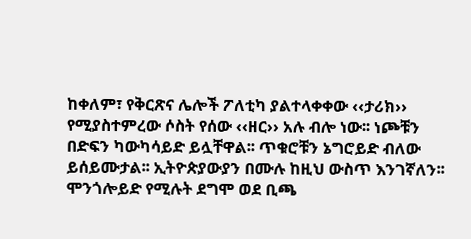ከቀለም፣ የቅርጽና ሌሎች ፖለቲካ ያልተላቀቀው ‹‹ታሪክ›› የሚያስተምረው ሶስት የሰው ‹‹ዘር›› አሉ ብሎ ነው፡፡ ነጮቹን በድፍን ካውካሳይድ ይሏቸዋል፡፡ ጥቁሮቹን ኔግሮይድ ብለው ይሰይሙታል፡፡ ኢትዮጵያውያን በሙሉ ከዚህ ውስጥ እንገኛለን፡፡ ሞንጎሎይድ የሚሉት ደግሞ ወደ ቢጫ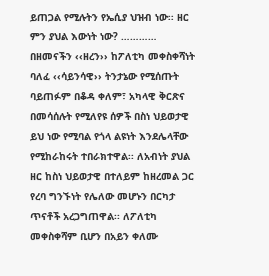ይጠጋል የሚሉትን የኤሲያ ህዝብ ነው፡፡ ዘር ምን ያህል እውነት ነው? ………… በዘመናችን ‹‹ዘረን›› ከፖለቲካ መቀስቀሻነት ባለፈ ‹‹ሳይንሳዊ›› ትንታኔው የሚሰጡት ባይጠፉም በቆዳ ቀለም፣ አካላዊ ቅርጽና በመሳሰሉት የሚለየዩ ሰዎች በስነ ህይወታዊ ይህ ነው የሚባል የጎላ ልዩነት እንደሌላቸው የሚከራከሩት ተበራክተዋል፡፡ ለአብነት ያህል ዘር ከስነ ህይወታዊ በተለይም ከዘረመል ጋር የረባ ግንኙነት የሌለው መሆኑን በርካታ ጥናቶች አረጋግጠዋል፡፡ ለፖለቲካ መቀስቀሻም ቢሆን በአይን ቀለሙ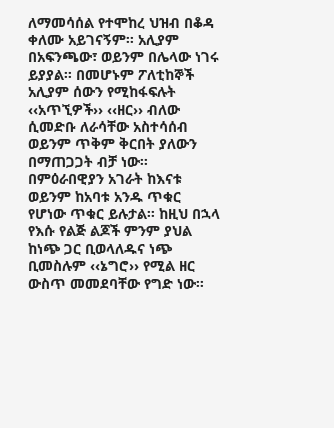ለማመሳሰል የተሞከረ ህዝብ በቆዳ ቀለሙ አይገናኝም፡፡ አሊያም በአፍንጫው፣ ወይንም በሌላው ነገሩ ይያያል፡፡ በመሆኑም ፖለቲከኞች አሊያም ሰውን የሚከፋፍሉት ‹‹አጥኚዎች›› ‹‹ዘር›› ብለው ሲመድቡ ለራሳቸው አስተሳሰብ ወይንም ጥቅም ቅርበት ያለውን በማጠጋጋት ብቻ ነው፡፡ በምዕራበዊያን አገራት ከእናቱ ወይንም ከአባቱ አንዱ ጥቁር የሆነው ጥቁር ይሉታል፡፡ ከዚህ በኋላ የእሱ የልጅ ልጆች ምንም ያህል ከነጭ ጋር ቢወላለዱና ነጭ ቢመስሉም ‹‹ኔግሮ›› የሚል ዘር ውስጥ መመደባቸው የግድ ነው፡፡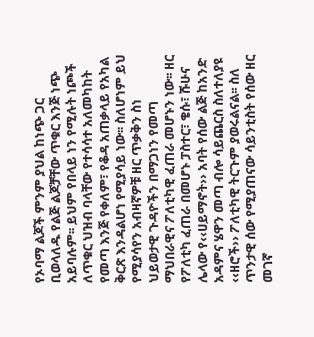የኦባማ ልጆች ምንም ያህል ከነጭ ጋር ቢወላለዱ የልጅ ልጆቻቸው ጥቁር እንጅ ነጭ አይባሉም፡፡ ይህም የበላይ ነን የሚሉት ነጮች ለጥቁር ህዝብ ባላቸው የተሳሳተ አለመካከት የመጣ እንጅ የቀለም፣ የቆዳ አጠቃላይ የአካል ቅርጽ እንዳልሆነ የሚያሳይ ነው፡፡ ስለሆነም ይህ የሚያሳየን አብዛኛዎቹ ዘር ጥቃቅን ስነ ህይወታዊ ጉዳዮችን በማጋነን የመጣ ማህበራዊና ፖለቲካዊ ፈጠራ መሆኑን ነው፡፡ ዘር የፖለቲካ ፈጠራ በመሆኑ ፓስተር፣ ቄሱ፣ ሹሁና ሌላው የ‹‹ሀይማኖት›› አባት የሰው ልጅ ከአንድ አዳምና ሄዋን መጣ ብሎ ሳይጨርስ ስለተለያዩ ‹‹ዘሮች›› ፖለቲካዊ ትርጉም ያወሩልናል፡፡ ስለ ጥንታዊ ሰው የሚያጠናው ሳይንቲስት የሰው ዘር መገኛ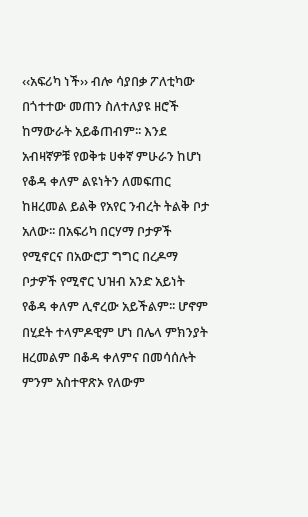‹‹አፍሪካ ነች›› ብሎ ሳያበቃ ፖለቲካው በጎተተው መጠን ስለተለያዩ ዘሮች ከማውራት አይቆጠብም፡፡ እንደ አብዛኛዎቹ የወቅቱ ሀቀኛ ምሁራን ከሆነ የቆዳ ቀለም ልዩነትን ለመፍጠር ከዘረመል ይልቅ የአየር ንብረት ትልቅ ቦታ አለው፡፡ በአፍሪካ በርሃማ ቦታዎች የሚኖርና በአውሮፓ ግግር በረዶማ ቦታዎች የሚኖር ህዝብ አንድ አይነት የቆዳ ቀለም ሊኖረው አይችልም፡፡ ሆኖም በሂደት ተላምዶዊም ሆነ በሌላ ምክንያት ዘረመልም በቆዳ ቀለምና በመሳሰሉት ምንም አስተዋጽኦ የለውም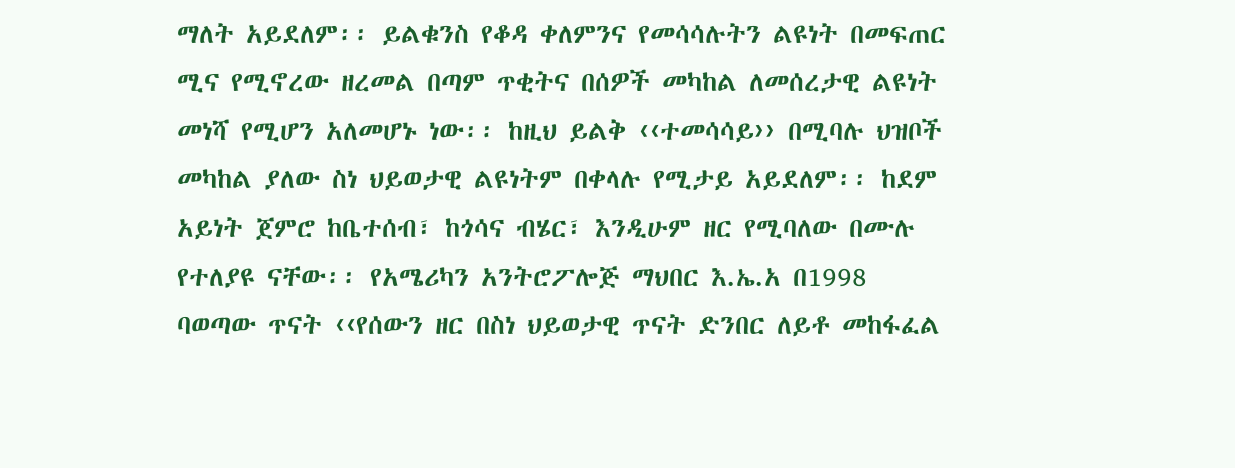ማለት አይደለም፡፡ ይልቁንስ የቆዳ ቀለምንና የመሳሳሉትን ልዩነት በመፍጠር ሚና የሚኖረው ዘረመል በጣም ጥቂትና በሰዎች መካከል ለመሰረታዊ ልዩነት መነሻ የሚሆን አለመሆኑ ነው፡፡ ከዚህ ይልቅ ‹‹ተመሳሳይ›› በሚባሉ ህዝቦች መካከል ያለው ስነ ህይወታዊ ልዩነትም በቀላሉ የሚታይ አይደለም፡፡ ከደም አይነት ጀምሮ ከቤተሰብ፣ ከጎሳና ብሄር፣ እንዲሁም ዘር የሚባለው በሙሉ የተለያዩ ናቸው፡፡ የአሜሪካን አንትሮፖሎጅ ማህበር እ.ኤ.አ በ1998 ባወጣው ጥናት ‹‹የሰውን ዘር በስነ ህይወታዊ ጥናት ድንበር ለይቶ መከፋፈል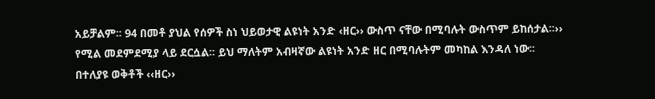አይቻልም፡፡ 94 በመቶ ያህል የሰዎች ስነ ህይወታዊ ልዩነት አንድ ‹ዘር›› ውስጥ ናቸው በሚባሉት ውስጥም ይከሰታል፡፡›› የሚል መደምደሚያ ላይ ደርሷል፡፡ ይህ ማለትም አብዛኛው ልዩነት አንድ ዘር በሚባሉትም መካከል እንዳለ ነው፡፡ በተለያዩ ወቅቶች ‹‹ዘር››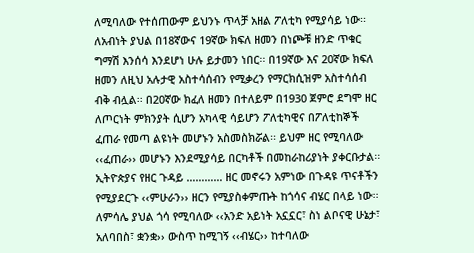ለሚባለው የተሰጠውም ይህንኑ ጥላቻ አዘል ፖለቲካ የሚያሳይ ነው፡፡ ለአብነት ያህል በ18ኛውና 19ኛው ክፍለ ዘመን በነጮቹ ዘንድ ጥቁር ግማሽ እንሰሳ እንደሆነ ሁሉ ይታመን ነበር፡፡ በ19ኛው እና 20ኛው ክፍለ ዘመን ለዚህ አሉታዊ አስተሳሰብን የሚቃረን የማርክሲዝም አስተሳሰብ ብቅ ብሏል፡፡ በ20ኛው ክፈለ ዘመን በተለይም በ1930 ጀምሮ ደግሞ ዘር ለጦርነት ምክንያት ሲሆን አካላዊ ሳይሆን ፖለቲካዊና በፖለቲከኞች ፈጠራ የመጣ ልዩነት መሆኑን አስመስክሯል፡፡ ይህም ዘር የሚባለው ‹‹ፈጠራ›› መሆኑን እንደሚያሳይ በርካቶች በመከራከሪያነት ያቀርቡታል፡፡ ኢትዮጵያና የዘር ጉዳይ ………… ዘር መኖሩን አምነው በጉዳዩ ጥናቶችን የሚያደርጉ ‹‹ምሁራን›› ዘርን የሚያስቀምጡት ከጎሳና ብሄር በላይ ነው፡፡ ለምሳሌ ያህል ጎሳ የሚባለው ‹‹አንድ አይነት አኗኗር፣ ስነ ልቦናዊ ሁኔታ፣ አለባበስ፣ ቋንቋ›› ውስጥ ከሚገኝ ‹‹ብሄር›› ከተባለው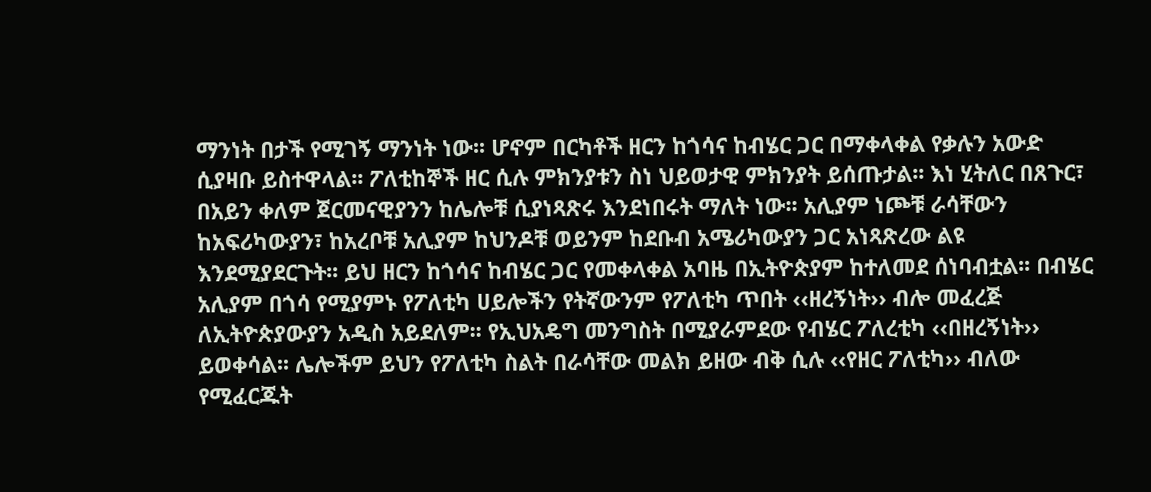ማንነት በታች የሚገኝ ማንነት ነው፡፡ ሆኖም በርካቶች ዘርን ከጎሳና ከብሄር ጋር በማቀላቀል የቃሉን አውድ ሲያዛቡ ይስተዋላል፡፡ ፖለቲከኞች ዘር ሲሉ ምክንያቱን ስነ ህይወታዊ ምክንያት ይሰጡታል፡፡ እነ ሂትለር በጸጉር፣ በአይን ቀለም ጀርመናዊያንን ከሌሎቹ ሲያነጻጽሩ እንደነበሩት ማለት ነው፡፡ አሊያም ነጮቹ ራሳቸውን ከአፍሪካውያን፣ ከአረቦቹ አሊያም ከህንዶቹ ወይንም ከደቡብ አሜሪካውያን ጋር አነጻጽረው ልዩ እንደሚያደርጉት፡፡ ይህ ዘርን ከጎሳና ከብሄር ጋር የመቀላቀል አባዜ በኢትዮጵያም ከተለመደ ሰነባብቷል፡፡ በብሄር አሊያም በጎሳ የሚያምኑ የፖለቲካ ሀይሎችን የትኛውንም የፖለቲካ ጥበት ‹‹ዘረኝነት›› ብሎ መፈረጅ ለኢትዮጵያውያን አዲስ አይደለም፡፡ የኢህአዴግ መንግስት በሚያራምደው የብሄር ፖለረቲካ ‹‹በዘረኝነት›› ይወቀሳል፡፡ ሌሎችም ይህን የፖለቲካ ስልት በራሳቸው መልክ ይዘው ብቅ ሲሉ ‹‹የዘር ፖለቲካ›› ብለው የሚፈርጁት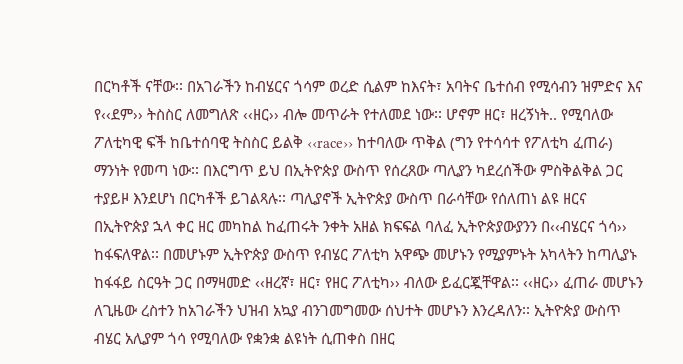በርካቶች ናቸው፡፡ በአገራችን ከብሄርና ጎሳም ወረድ ሲልም ከእናት፣ አባትና ቤተሰብ የሚሳብን ዝምድና እና የ‹‹ደም›› ትስስር ለመግለጽ ‹‹ዘር›› ብሎ መጥራት የተለመደ ነው፡፡ ሆኖም ዘር፣ ዘረኝነት.. የሚባለው ፖለቲካዊ ፍች ከቤተሰባዊ ትስስር ይልቅ ‹‹race›› ከተባለው ጥቅል (ግን የተሳሳተ የፖለቲካ ፈጠራ) ማንነት የመጣ ነው፡፡ በእርግጥ ይህ በኢትዮጵያ ውስጥ የሰረጸው ጣሊያን ካደረሰችው ምስቅልቅል ጋር ተያይዞ እንደሆነ በርካቶች ይገልጻሉ፡፡ ጣሊያኖች ኢትዮጵያ ውስጥ በራሳቸው የሰለጠነ ልዩ ዘርና በኢትዮጵያ ኋላ ቀር ዘር መካከል ከፈጠሩት ንቀት አዘል ክፍፍል ባለፈ ኢትዮጵያውያንን በ‹‹ብሄርና ጎሳ›› ከፋፍለዋል፡፡ በመሆኑም ኢትዮጵያ ውስጥ የብሄር ፖለቲካ አዋጭ መሆኑን የሚያምኑት አካላትን ከጣሊያኑ ከፋፋይ ስርዓት ጋር በማዛመድ ‹‹ዘረኛ፣ ዘር፣ የዘር ፖለቲካ›› ብለው ይፈርጇቸዋል፡፡ ‹‹ዘር›› ፈጠራ መሆኑን ለጊዜው ረስተን ከአገራችን ህዝብ አኳያ ብንገመግመው ሰህተት መሆኑን እንረዳለን፡፡ ኢትዮጵያ ውስጥ ብሄር አሊያም ጎሳ የሚባለው የቋንቋ ልዩነት ሲጠቀስ በዘር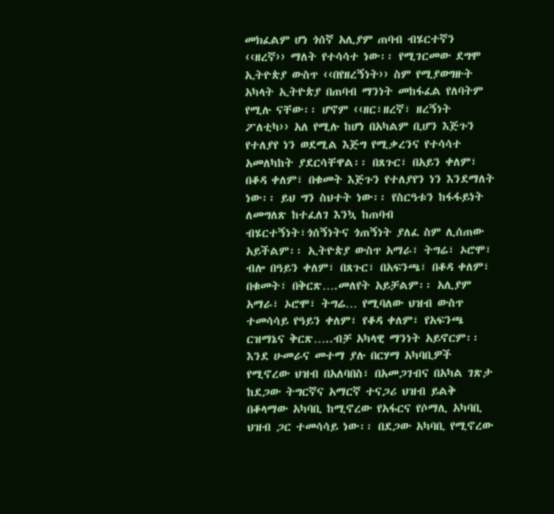መክፈልም ሆነ ጎሰኛ አሊያም ጠባብ ብሄርተኛን ‹‹ዘረኛ›› ማለት የተሳሳተ ነው፡፡ የሚገርመው ደግሞ ኢትዮጵያ ውስጥ ‹‹በየዘረኝነት›› ስም የሚያወግዙት አካላት ኢትዮጵያ በጠባብ ማንነት መከፋፈል የለባትም የሚሉ ናቸው፡፡ ሆኖም ‹‹ዘር፣ዘረኛ፣ ዘረኝነት ፖለቲካ›› አለ የሚሉ ከሆነ በአካልም ቢሆን እጅጉን የተለያየ ነን ወደሚል እጅግ የሚቃረንና የተሳሳተ አመለካከት ያደርሳቸዋል፡፡ በጸጉር፣ በአይን ቀለም፣ በቆዳ ቀለም፣ በቁመት እጅጉን የተለያየን ነን እንደማለት ነው፡፡ ይህ ግን ስህተት ነው፡፡ የስርዓቱን ከፋፋይነት ለመግለጽ ከተፈለገ እንኳ ከጠባብ ብሄርተኝነት፣ጎሰኝነትና ጎጠኝነት ያለፈ ስም ሊሰጠው አይችልም፡፡ ኢትዮጵያ ውስጥ አማራ፣ ትግሬ፣ ኦሮሞ፣ ብሎ በዓይን ቀለም፣ በጸጉር፣ በአፍንጫ፣ በቆዳ ቀለም፣ በቁመት፣ በቅርጽ….መለየት አይቻልም፡፡ አሊያም አማራ፣ ኦሮሞ፣ ትግሬ… የሚባለው ህዝብ ውስጥ ተመሳሳይ የዓይን ቀለም፣ የቆዳ ቀለም፣ የአፍንጫ ርዝማኔና ቅርጽ…..ብቻ አካላዊ ማንነት አይኖርም፡፡ እንደ ሁመራና መተማ ያሉ በርሃማ አካባቢዎች የሚኖረው ህዝብ በአለባበስ፣ በአመጋገብና በአካል ገጽታ ከደጋው ትግርኛና አማርኛ ተናጋሪ ህዝብ ይልቅ በቆላማው አካባቢ ከሚኖረው የአፋርና የሶማሊ አካባቢ ህዝብ ጋር ተመሳሳይ ነው፡፡ በደጋው አካባቢ የሚኖረው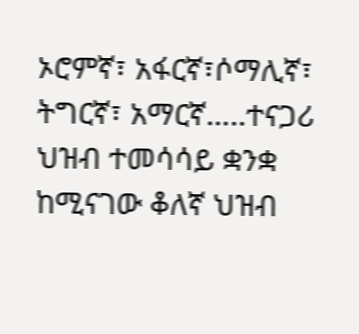ኦሮምኛ፣ አፋርኛ፣ሶማሊኛ፣ ትግርኛ፣ አማርኛ…..ተናጋሪ ህዝብ ተመሳሳይ ቋንቋ ከሚናገው ቆለኛ ህዝብ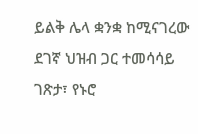ይልቅ ሌላ ቋንቋ ከሚናገረው ደገኛ ህዝብ ጋር ተመሳሳይ ገጽታ፣ የኑሮ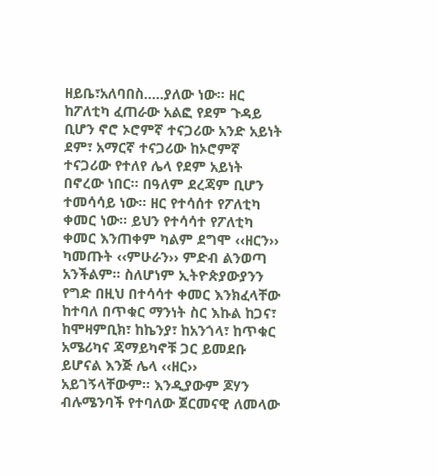ዘይቤ፣አለባበስ…..ያለው ነው፡፡ ዘር ከፖለቲካ ፈጠራው አልፎ የደም ጉዳይ ቢሆን ኖሮ ኦሮምኛ ተናጋሪው አንድ አይነት ደም፣ አማርኛ ተናጋሪው ከኦሮምኛ ተናጋሪው የተለየ ሌላ የደም አይነት በኖረው ነበር፡፡ በዓለም ደረጃም ቢሆን ተመሳሳይ ነው፡፡ ዘር የተሳሰተ የፖለቲካ ቀመር ነው፡፡ ይህን የተሳሳተ የፖለቲካ ቀመር እንጠቀም ካልም ደግሞ ‹‹ዘርን›› ካመጡት ‹‹ምሁራን›› ምድብ ልንወጣ አንችልም፡፡ ስለሆነም ኢትዮጵያውያንን የግድ በዚህ በተሳሳተ ቀመር እንክፈላቸው ከተባለ በጥቁር ማንነት ስር እኩል ከጋና፣ ከሞዛምቢክ፣ ከኬንያ፣ ከአንጎላ፣ ከጥቁር አሜሪካና ጃማይካኖቹ ጋር ይመደቡ ይሆናል እንጅ ሌላ ‹‹ዘር›› አይገኝላቸውም፡፡ እንዲያውም ጆሃን ብሉሜንባች የተባለው ጀርመናዊ ለመላው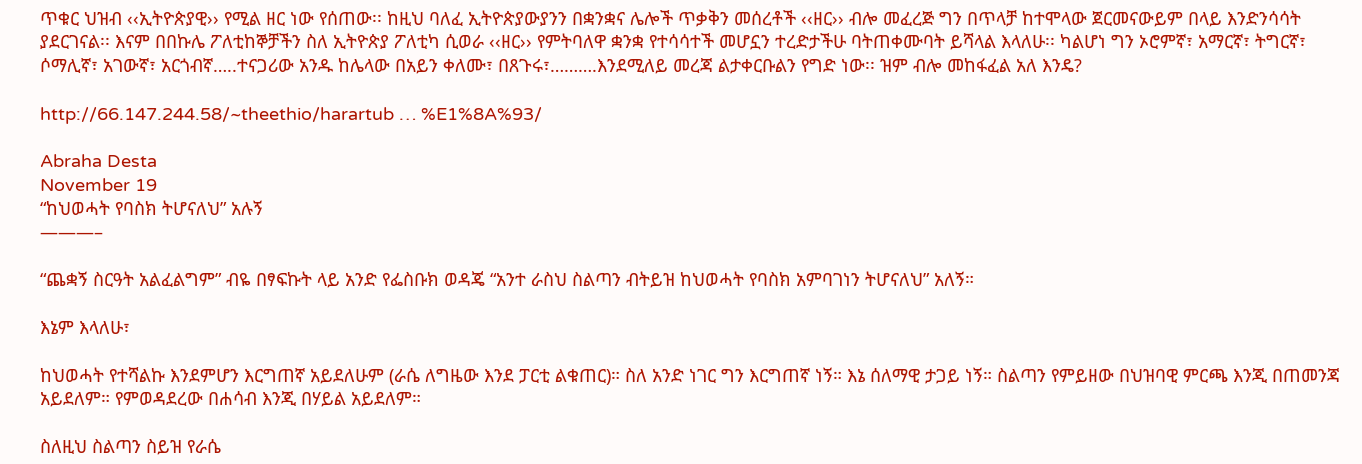ጥቁር ህዝብ ‹‹ኢትዮጵያዊ›› የሚል ዘር ነው የሰጠው፡፡ ከዚህ ባለፈ ኢትዮጵያውያንን በቋንቋና ሌሎች ጥቃቅን መሰረቶች ‹‹ዘር›› ብሎ መፈረጅ ግን በጥላቻ ከተሞላው ጀርመናውይም በላይ እንድንሳሳት ያደርገናል፡፡ እናም በበኩሌ ፖለቲከኞቻችን ስለ ኢትዮጵያ ፖለቲካ ሲወራ ‹‹ዘር›› የምትባለዋ ቋንቋ የተሳሳተች መሆኗን ተረድታችሁ ባትጠቀሙባት ይሻላል እላለሁ፡፡ ካልሆነ ግን ኦሮምኛ፣ አማርኛ፣ ትግርኛ፣ ሶማሊኛ፣ አገውኛ፣ አርጎብኛ…..ተናጋሪው አንዱ ከሌላው በአይን ቀለሙ፣ በጸጉሩ፣……….እንደሚለይ መረጃ ልታቀርቡልን የግድ ነው፡፡ ዝም ብሎ መከፋፈል አለ እንዴ?

http://66.147.244.58/~theethio/harartub … %E1%8A%93/

Abraha Desta
November 19
“ከህወሓት የባስክ ትሆናለህ” አሉኝ
———–

“ጨቋኝ ስርዓት አልፈልግም” ብዬ በፃፍኩት ላይ አንድ የፌስቡክ ወዳጄ “አንተ ራስህ ስልጣን ብትይዝ ከህወሓት የባስክ አምባገነን ትሆናለህ” አለኝ።

እኔም እላለሁ፣

ከህወሓት የተሻልኩ እንደምሆን እርግጠኛ አይደለሁም (ራሴ ለግዜው እንደ ፓርቲ ልቁጠር)። ስለ አንድ ነገር ግን እርግጠኛ ነኝ። እኔ ሰለማዊ ታጋይ ነኝ። ስልጣን የምይዘው በህዝባዊ ምርጫ እንጂ በጠመንጃ አይደለም። የምወዳደረው በሐሳብ እንጂ በሃይል አይደለም።

ስለዚህ ስልጣን ስይዝ የራሴ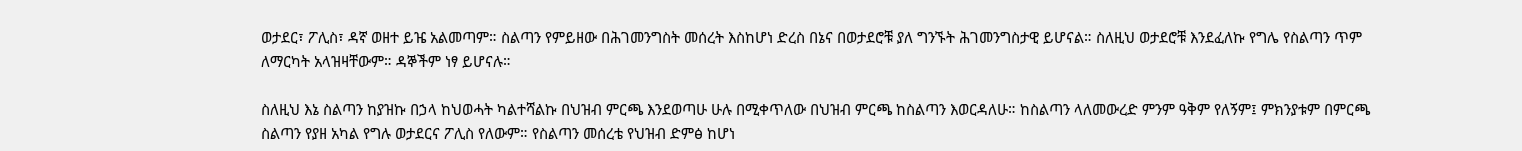ወታደር፣ ፖሊስ፣ ዳኛ ወዘተ ይዤ አልመጣም። ስልጣን የምይዘው በሕገመንግስት መሰረት እስከሆነ ድረስ በኔና በወታደሮቹ ያለ ግንኙት ሕገመንግስታዊ ይሆናል። ስለዚህ ወታደሮቹ እንደፈለኩ የግሌ የስልጣን ጥም ለማርካት አላዝዛቸውም። ዳኞችም ነፃ ይሆናሉ።

ስለዚህ እኔ ስልጣን ከያዝኩ በኃላ ከህወሓት ካልተሻልኩ በህዝብ ምርጫ እንደወጣሁ ሁሉ በሚቀጥለው በህዝብ ምርጫ ከስልጣን እወርዳለሁ። ከስልጣን ላለመውረድ ምንም ዓቅም የለኝም፤ ምክንያቱም በምርጫ ስልጣን የያዘ አካል የግሉ ወታደርና ፖሊስ የለውም። የስልጣን መሰረቴ የህዝብ ድምፅ ከሆነ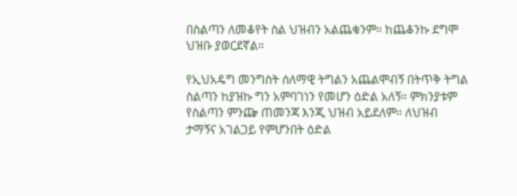በስልጣን ለመቆየት ስል ህዝብን አልጨቁንም። ከጨቆንኩ ደግሞ ህዝቡ ያወርደኛል።

የኢህአዴግ መንግስት ሰለማዊ ትግልን አጨልሞብኝ በትጥቅ ትግል ስልጣን ከያዝኩ ግን አምባገነን የመሆን ዕድል አለኝ። ምክንያቱም የስልጣን ምንጬ ጠመንጃ እንጂ ህዝብ አይደለም። ለህዝብ ታማኝና አገልጋይ የምሆንበት ዕድል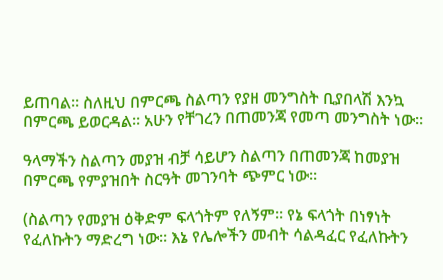ይጠባል። ስለዚህ በምርጫ ስልጣን የያዘ መንግስት ቢያበላሽ እንኳ በምርጫ ይወርዳል። አሁን የቸገረን በጠመንጃ የመጣ መንግስት ነው።

ዓላማችን ስልጣን መያዝ ብቻ ሳይሆን ስልጣን በጠመንጃ ከመያዝ በምርጫ የምያዝበት ስርዓት መገንባት ጭምር ነው።

(ስልጣን የመያዝ ዕቅድም ፍላጎትም የለኝም። የኔ ፍላጎት በነፃነት የፈለኩትን ማድረግ ነው። እኔ የሌሎችን መብት ሳልዳፈር የፈለኩትን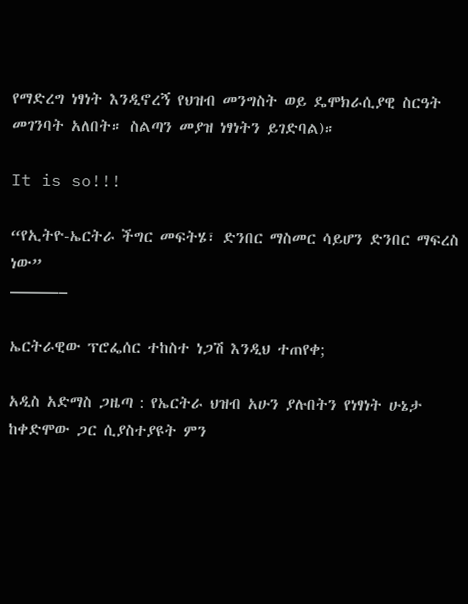የማድረግ ነፃነት እንዲኖረኝ የህዝብ መንግስት ወይ ዴሞክራሲያዊ ስርዓት መገንባት አለበት። ስልጣን መያዝ ነፃነትን ይገድባል)።

It is so!!!

“የኢትዮ-ኤርትራ ችግር መፍትሄ፣ ድንበር ማስመር ሳይሆን ድንበር ማፍረስ ነው”
———–

ኤርትራዊው ፕሮፌሰር ተከስተ ነጋሽ እንዲህ ተጠየቀ;

አዲስ አድማስ ጋዜጣ : የኤርትራ ህዝብ አሁን ያሉበትን የነፃነት ሁኔታ ከቀድሞው ጋር ሲያስተያዩት ምን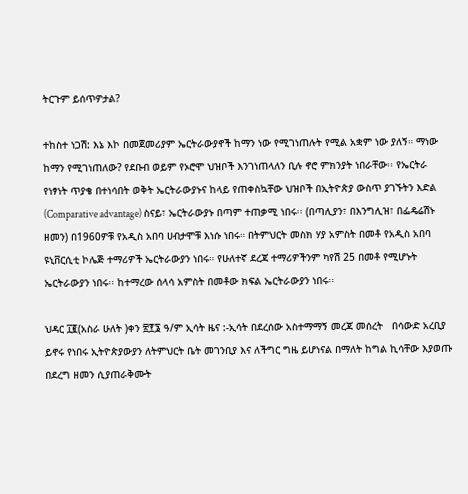ትርጉም ይሰጥዎታል?

ተከስተ ነጋሽ: እኔ እኮ በመጀመሪያም ኤርትራውያኖች ከማን ነው የሚገነጠሉት የሚል አቋም ነው ያለኝ። ማነው ከማን የሚገነጠለው? የደቡብ ወይም የኦሮሞ ህዝቦች እንገነጠላለን ቢሉ ኖሮ ምክንያት ነበራቸው፡፡ የኤርትራ የነፃነት ጥያቄ በተነሳበት ወቅት ኤርትራውያኑና ከላይ የጠቀስኳቸው ህዝቦች በኢትዮጵያ ውስጥ ያገኙትን እድል (Comparative advantage) ስናይ፣ ኤርትራውያኑ በጣም ተጠቃሚ ነበሩ፡፡ (በጣሊያን፣ በእንግሊዝ፣ በፌዴሬሽኑ ዘመን) በ1960ዎቹ የአዲስ አበባ ሀብታሞቹ እነሱ ነበሩ። በትምህርት መስክ ሃያ አምስት በመቶ የአዲስ አበባ ዩኒቨርሲቲ ኮሌጅ ተማሪዎች ኤርትራውያን ነበሩ። የሁለተኛ ደረጃ ተማሪዎችንም ካየሽ 25 በመቶ የሚሆኑት ኤርትራውያን ነበሩ፡፡ ከተማረው ሰላሳ አምስት በመቶው ክፍል ኤርትራውያን ነበሩ፡፡

ህዳር ፲፪(አስራ ሁለት )ቀን ፳፻፮ ዓ/ም ኢሳት ዜና :-ኢሳት በደረሰው አስተማማኝ መረጃ መሰረት   በሳውድ አረቢያ ይኖሩ የነበሩ ኢትዮጵያውያን ለትምህርት ቤት መገንቢያ እና ለችግር ግዜ ይሆነናል በማለት ከግል ኪሳቸው እያወጡ በደረግ ዘመን ሲያጠራቅሙት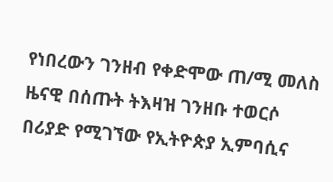የነበረውን ገንዘብ የቀድሞው ጠ/ሚ መለስ ዜናዊ በሰጡት ትእዛዝ ገንዘቡ ተወርሶ በሪያድ የሚገኘው የኢትዮጵያ ኢምባሲና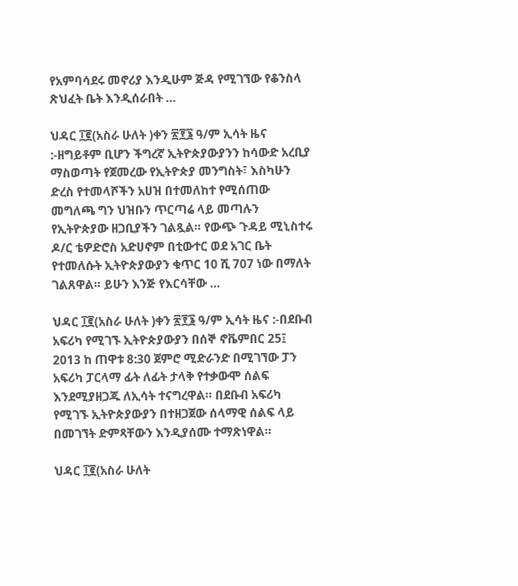የአምባሳደሩ መኖሪያ እንዲሁም ጅዳ የሚገኘው የቆንስላ ጽህፈት ቤት እንዲሰራበት …

ህዳር ፲፪(አስራ ሁለት )ቀን ፳፻፮ ዓ/ም ኢሳት ዜና :-ዘግይቶም ቢሆን ችግረኛ ኢትዮጵያውያንን ከሳውድ አረቢያ ማስወጣት የጀመረው የኢትዮጵያ መንግስት፣ እስካሁን ድረስ የተመላሾችን አሀዝ በተመለከተ የሚሰጠው መግለጫ ግን ህዝቡን ጥርጣሬ ላይ መጣሉን የኢትዮጵያው ዘጋቢያችን ገልጿል። የውጭ ጉዳይ ሚኒስተሩ ዶ/ር ቴዎድሮስ አድሀኖም በቲውተር ወደ አገር ቤት የተመለሱት ኢትዮጵያውያን ቁጥር 10 ሺ 707 ነው በማለት ገልጸዋል። ይሁን እንጅ የእርሳቸው …

ህዳር ፲፪(አስራ ሁለት )ቀን ፳፻፮ ዓ/ም ኢሳት ዜና :-በደቡብ አፍሪካ የሚገኙ ኢትዮጵያውያን በሰኞ ኖቬምበር 25፤ 2013 ከ ጠዋቱ 8:30 ጀምሮ ሚድራንድ በሚገኘው ፓን አፍሪካ ፓርላማ ፊት ለፊት ታላቅ የተቃውሞ ሰልፍ እንደሚያዘጋጁ ለኢሳት ተናግረዋል። በደቡብ አፍሪካ የሚገኙ ኢትዮጵያውያን በተዘጋጀው ሰላማዊ ሰልፍ ላይ በመገኘት ድምጻቸውን እንዲያሰሙ ተማጽነዋል።

ህዳር ፲፪(አስራ ሁለት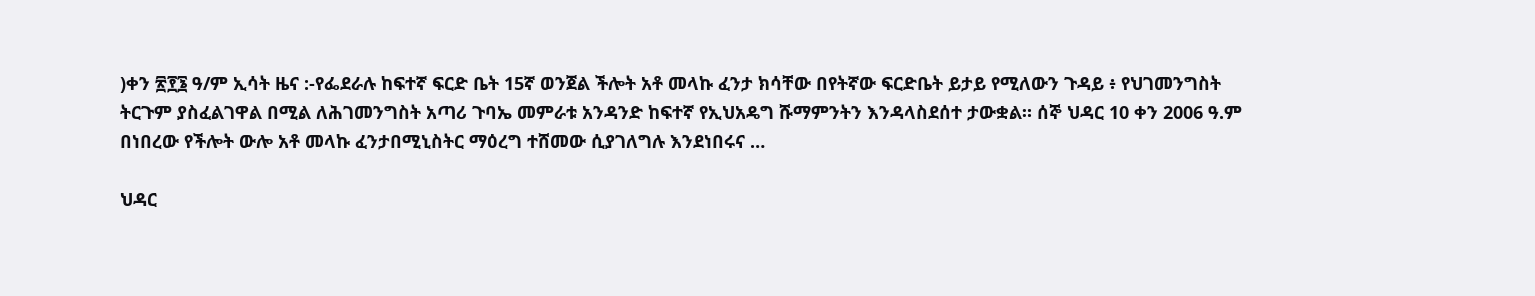)ቀን ፳፻፮ ዓ/ም ኢሳት ዜና :-የፌደራሉ ከፍተኛ ፍርድ ቤት 15ኛ ወንጀል ችሎት አቶ መላኩ ፈንታ ክሳቸው በየትኛው ፍርድቤት ይታይ የሚለውን ጉዳይ ፥ የህገመንግስት ትርጉም ያስፈልገዋል በሚል ለሕገመንግስት አጣሪ ጉባኤ መምራቱ አንዳንድ ከፍተኛ የኢህአዴግ ሹማምንትን እንዳላስደሰተ ታውቋል። ሰኞ ህዳር 10 ቀን 2006 ዓ.ም በነበረው የችሎት ውሎ አቶ መላኩ ፈንታበሚኒስትር ማዕረግ ተሸመው ሲያገለግሉ እንደነበሩና …

ህዳር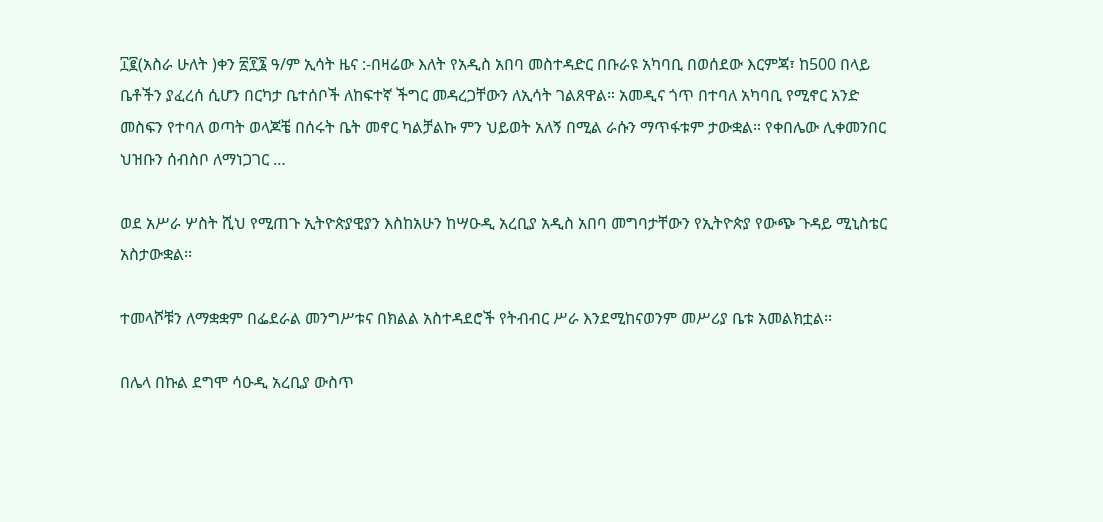፲፪(አስራ ሁለት )ቀን ፳፻፮ ዓ/ም ኢሳት ዜና :-በዛሬው እለት የአዲስ አበባ መስተዳድር በቡራዩ አካባቢ በወሰደው እርምጃ፣ ከ500 በላይ ቤቶችን ያፈረሰ ሲሆን በርካታ ቤተሰቦች ለከፍተኛ ችግር መዳረጋቸውን ለኢሳት ገልጸዋል። አመዲና ጎጥ በተባለ አካባቢ የሚኖር አንድ መስፍን የተባለ ወጣት ወላጆቼ በሰሩት ቤት መኖር ካልቻልኩ ምን ህይወት አለኝ በሚል ራሱን ማጥፋቱም ታውቋል። የቀበሌው ሊቀመንበር ህዝቡን ሰብስቦ ለማነጋገር …

ወደ አሥራ ሦስት ሺህ የሚጠጉ ኢትዮጵያዊያን እስከአሁን ከሣዑዲ አረቢያ አዲስ አበባ መግባታቸውን የኢትዮጵያ የውጭ ጉዳይ ሚኒስቴር አስታውቋል፡፡

ተመላሾቹን ለማቋቋም በፌደራል መንግሥቱና በክልል አስተዳደሮች የትብብር ሥራ እንደሚከናወንም መሥሪያ ቤቱ አመልክቷል፡፡

በሌላ በኩል ደግሞ ሳዑዲ አረቢያ ውስጥ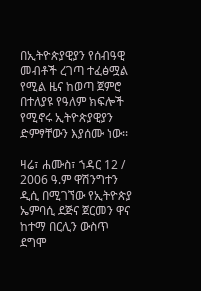በኢትዮጵያዊያን የሰብዓዊ መብቶች ረገጣ ተፈፅሟል የሚል ዜና ከወጣ ጀምሮ በተለያዩ የዓለም ክፍሎች የሚኖሩ ኢትዮጵያዊያን ድምፃቸውን እያሰሙ ነው፡፡

ዛሬ፣ ሐሙስ፣ ኀዳር 12 / 2006 ዓ.ም ዋሽንግተን ዲሲ በሚገኘው የኢትዮጵያ ኤምባሲ ደጅና ጀርመን ዋና ከተማ በርሊን ውስጥ ደግሞ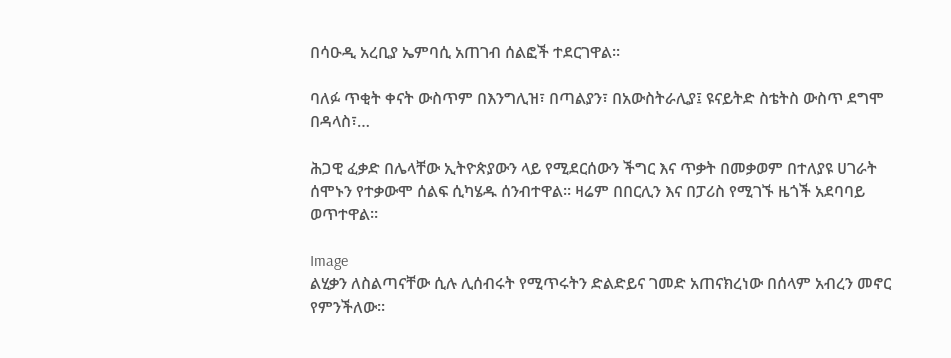በሳዑዲ አረቢያ ኤምባሲ አጠገብ ሰልፎች ተደርገዋል፡፡

ባለፉ ጥቂት ቀናት ውስጥም በእንግሊዝ፣ በጣልያን፣ በአውስትራሊያ፤ ዩናይትድ ስቴትስ ውስጥ ደግሞ በዳላስ፣…

ሕጋዊ ፈቃድ በሌላቸው ኢትዮጵያውን ላይ የሚደርሰውን ችግር እና ጥቃት በመቃወም በተለያዩ ሀገራት ሰሞኑን የተቃውሞ ሰልፍ ሲካሄዱ ሰንብተዋል። ዛሬም በበርሊን እና በፓሪስ የሚገኙ ዜጎች አደባባይ ወጥተዋል።

Image
ልሂቃን ለስልጣናቸው ሲሉ ሊሰብሩት የሚጥሩትን ድልድይና ገመድ አጠናክረነው በሰላም አብረን መኖር የምንችለው፡፡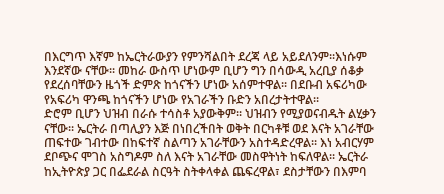በእርግጥ እኛም ከኤርትራውያን የምንሻልበት ደረጃ ላይ አይደለንም፡፡እነሱም እንደኛው ናቸው፡፡ መከራ ውስጥ ሆነውም ቢሆን ግን በሳውዲ አረቢያ ሰቆቃ የደረሰባቸውን ዜጎች ድምጽ ከጎናችን ሆነው አሰምተዋል፡፡ በደቡብ አፍሪካው የአፍሪካ ዋንጫ ከጎናችን ሆነው የአገራችን ቡድን አበረታትተዋል፡፡
ድሮም ቢሆን ህዝብ በራሱ ተሳስቶ አያውቅም፡፡ ህዝብን የሚያወናብዱት ልሂቃን ናቸው፡፡ ኤርትራ በጣሊያን እጅ በነበረችበት ወቅት በርካቶቹ ወደ እናት አገራቸው ጠፍተው ገብተው በከፍተኛ ስልጣን አገራቸውን አስተዳድረዋል፡፡ እነ አብርሃም ደቦጭና ሞገስ አስግዶም ስለ እናት አገራቸው መስዋትነት ከፍለዋል፡፡ ኤርትራ ከኢትዮጵያ ጋር በፌደራል ስርዓት ስትቀላቀል ጨፍረዋል፣ ደስታቸውን በእምባ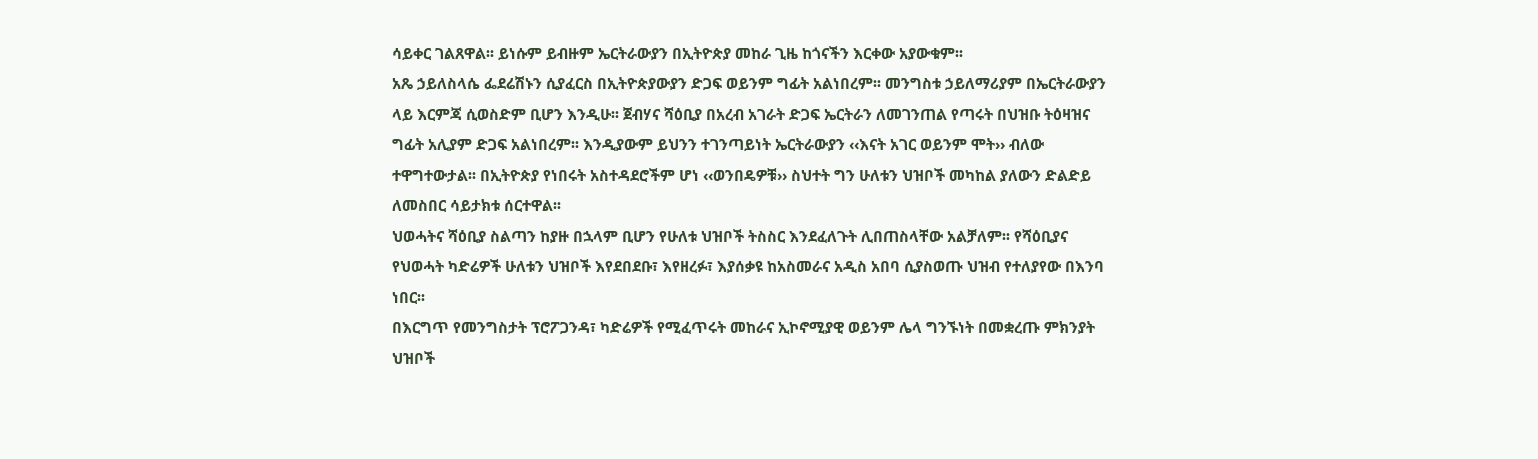ሳይቀር ገልጸዋል፡፡ ይነሱም ይብዙም ኤርትራውያን በኢትዮጵያ መከራ ጊዜ ከጎናችን እርቀው አያውቁም፡፡
አጼ ኃይለስላሴ ፌደሬሽኑን ሲያፈርስ በኢትዮጵያውያን ድጋፍ ወይንም ግፊት አልነበረም፡፡ መንግስቱ ኃይለማሪያም በኤርትራውያን ላይ እርምጃ ሲወስድም ቢሆን እንዲሁ፡፡ ጀብሃና ሻዕቢያ በአረብ አገራት ድጋፍ ኤርትራን ለመገንጠል የጣሩት በህዝቡ ትዕዛዝና ግፊት አሊያም ድጋፍ አልነበረም፡፡ እንዲያውም ይህንን ተገንጣይነት ኤርትራውያን ‹‹እናት አገር ወይንም ሞት›› ብለው ተዋግተውታል፡፡ በኢትዮጵያ የነበሩት አስተዳደሮችም ሆነ ‹‹ወንበዴዎቹ›› ስህተት ግን ሁለቱን ህዝቦች መካከል ያለውን ድልድይ ለመስበር ሳይታክቱ ሰርተዋል፡፡
ህወሓትና ሻዕቢያ ስልጣን ከያዙ በኋላም ቢሆን የሁለቱ ህዝቦች ትስስር እንደፈለጉት ሊበጠስላቸው አልቻለም፡፡ የሻዕቢያና የህወሓት ካድሬዎች ሁለቱን ህዝቦች እየደበደቡ፣ እየዘረፉ፣ እያሰቃዩ ከአስመራና አዲስ አበባ ሲያስወጡ ህዝብ የተለያየው በእንባ ነበር፡፡
በእርግጥ የመንግስታት ፕሮፖጋንዳ፣ ካድሬዎች የሚፈጥሩት መከራና ኢኮኖሚያዊ ወይንም ሌላ ግንኙነት በመቋረጡ ምክንያት ህዝቦች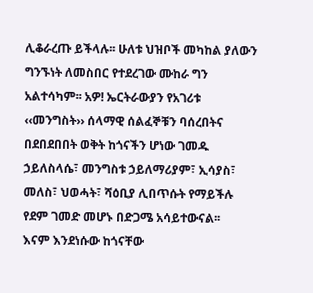ሊቆራረጡ ይችላሉ፡፡ ሁለቱ ህዝቦች መካከል ያለውን ግንኙነት ለመስበር የተደረገው ሙከራ ግን አልተሳካም፡፡ አዎ! ኤርትራውያን የአገሪቱ ‹‹መንግስት›› ሰላማዊ ሰልፈኞቹን ባሰረበትና በደበደበበት ወቅት ከጎናችን ሆነው ገመዱ ኃይለስላሴ፣ መንግስቱ ኃይለማሪያም፣ ኢሳያስ፣ መለስ፣ ህወሓት፣ ሻዕቢያ ሊበጥሱት የማይችሉ የደም ገመድ መሆኑ በድጋሜ አሳይተውናል፡፡
እናም እንደነሱው ከጎናቸው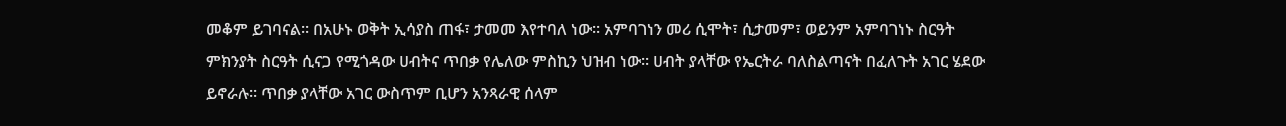መቆም ይገባናል፡፡ በአሁኑ ወቅት ኢሳያስ ጠፋ፣ ታመመ እየተባለ ነው፡፡ አምባገነን መሪ ሲሞት፣ ሲታመም፣ ወይንም አምባገነኑ ስርዓት ምክንያት ስርዓት ሲናጋ የሚጎዳው ሀብትና ጥበቃ የሌለው ምስኪን ህዝብ ነው፡፡ ሀብት ያላቸው የኤርትራ ባለስልጣናት በፈለጉት አገር ሄደው ይኖራሉ፡፡ ጥበቃ ያላቸው አገር ውስጥም ቢሆን አንጻራዊ ሰላም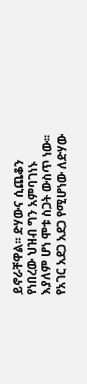ይኖራቸዋል፡፡ ድሃውና ሲጨቆን የነበረው ህዝብ ግን አምባገነኑ እያለም ሆነ ሞቱ ስጋት ውስጥ ነው፡፡ የአገር አደጋ አደጋ የሚሆነው ለድሃው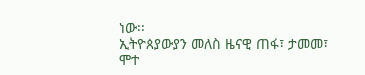ነው፡፡
ኢትዮጰያውያን መለስ ዜናዊ ጠፋ፣ ታመመ፣ ሞተ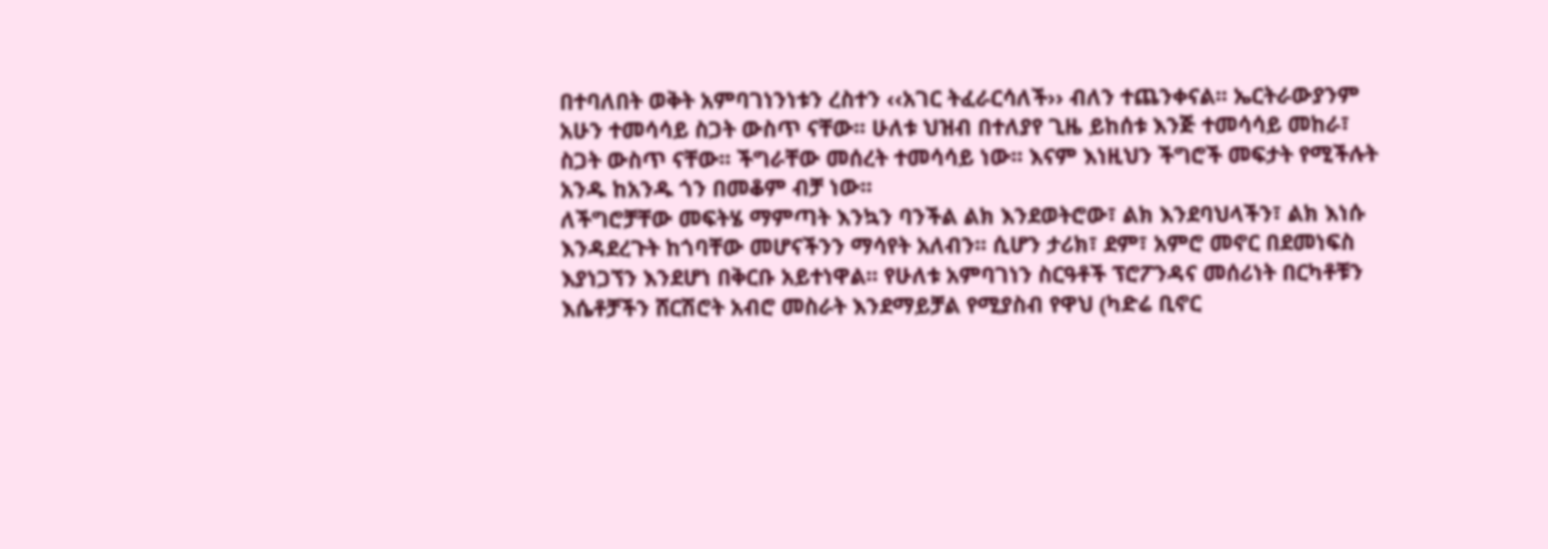በተባለበት ወቅት አምባገነንነቱን ረስተን ‹‹አገር ትፈራርሳለች›› ብለን ተጨንቀናል፡፡ ኤርትራውያንም አሁን ተመሳሳይ ስጋት ውስጥ ናቸው፡፡ ሁለቱ ህዝብ በተለያየ ጊዜ ይከሰቱ እንጅ ተመሳሳይ መከራ፣ ስጋት ውስጥ ናቸው፡፡ ችግራቸው መሰረት ተመሳሳይ ነው፡፡ እናም እነዚህን ችግሮች መፍታት የሚችሉት አንዱ ከአንዱ ጎን በመቆም ብቻ ነው፡፡
ለችግሮቻቸው መፍትሄ ማምጣት እንኳን ባንችል ልክ እንደወትሮው፣ ልክ እንደባህላችን፣ ልክ እነሱ እንዳደረጉት ከጎባቸው መሆናችንን ማሳየት አለብን፡፡ ሲሆን ታሪክ፣ ደም፣ አምሮ መኖር በደመነፍስ እያነጋኘን እንደሆነ በቅርቡ አይተነዋል፡፡ የሁለቱ አምባገነን ስርዓቶች ፕሮፖንዳና መሰሪነት በርካቶቹን እሴቶቻችን ሸርሽሮት አብሮ መስራት እንደማይቻል የሚያስብ የዋህ (ካድሬ ቢኖር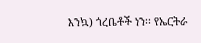እንኳ) ጎረቤቶች ነን፡፡ የኤርትራ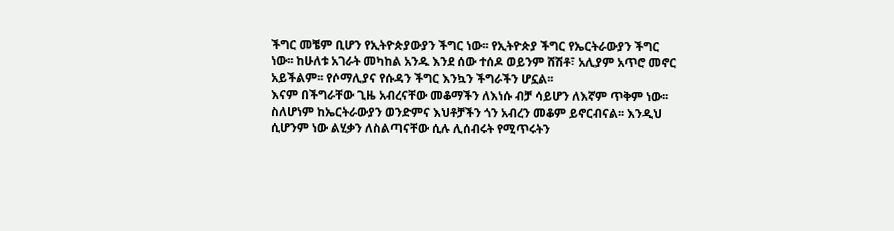ችግር መቼም ቢሆን የኢትዮጵያውያን ችግር ነው፡፡ የኢትዮጵያ ችግር የኤርትራውያን ችግር ነው፡፡ ከሁለቱ አገራት መካከል አንዱ እንደ ሰው ተሰዶ ወይንም ሸሽቶ፣ አሊያም አጥሮ መኖር አይችልም፡፡ የሶማሊያና የሱዳን ችግር እንኳን ችግራችን ሆኗል፡፡
እናም በችግራቸው ጊዜ አብረናቸው መቆማችን ለእነሱ ብቻ ሳይሆን ለእኛም ጥቅም ነው፡፡ ስለሆነም ከኤርትራውያን ወንድምና እህቶቻችን ጎን አብረን መቆም ይኖርብናል፡፡ እንዲህ ሲሆንም ነው ልሂቃን ለስልጣናቸው ሲሉ ሊሰብሩት የሚጥሩትን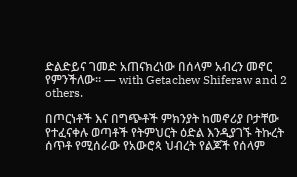ድልድይና ገመድ አጠናክረነው በሰላም አብረን መኖር የምንችለው፡፡ — with Getachew Shiferaw and 2 others.

በጦርነቶች እና በግጭቶች ምክንያት ከመኖሪያ ቦታቸው የተፈናቀሉ ወጣቶች የትምህርት ዕድል እንዲያገኙ ትኩረት ሰጥቶ የሚሰራው የአውሮጳ ህብረት የልጆች የሰላም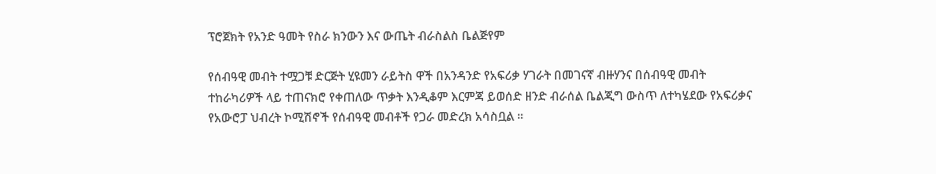ፕሮጀክት የአንድ ዓመት የስራ ክንውን እና ውጤት ብራስልስ ቤልጅየም

የሰብዓዊ መብት ተሟጋቹ ድርጅት ሂዩመን ራይትስ ዋች በአንዳንድ የአፍሪቃ ሃገራት በመገናኛ ብዙሃንና በሰብዓዊ መብት ተከራካሪዎች ላይ ተጠናክሮ የቀጠለው ጥቃት እንዲቆም እርምጃ ይወሰድ ዘንድ ብራሰል ቤልጂግ ውስጥ ለተካሄደው የአፍሪቃና የአውሮፓ ህብረት ኮሚሽኖች የሰብዓዊ መብቶች የጋራ መድረክ አሳስቧል ።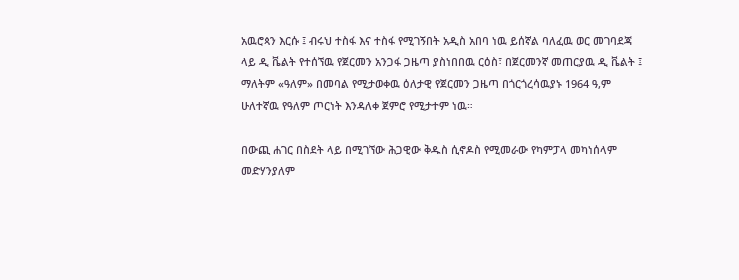አዉሮጳን እርሱ ፤ ብሩህ ተስፋ እና ተስፋ የሚገኝበት አዲስ አበባ ነዉ ይሰኛል ባለፈዉ ወር መገባደጃ ላይ ዲ ቬልት የተሰኘዉ የጀርመን አንጋፋ ጋዜጣ ያስነበበዉ ርዕስ፣ በጀርመንኛ መጠርያዉ ዲ ቬልት ፤ ማለትም «ዓለም» በመባል የሚታወቀዉ ዕለታዊ የጀርመን ጋዜጣ በጎርጎረሳዉያኑ 1964 ዓ,ም ሁለተኛዉ የዓለም ጦርነት እንዳለቀ ጀምሮ የሚታተም ነዉ።

በውጪ ሐገር በስደት ላይ በሚገኘው ሕጋዊው ቅዱስ ሲኖዶስ የሚመራው የካምፓላ መካነሰላም መድሃንያለም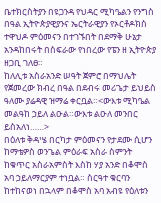ቤተክርስትያን በዩጋንዳ የህዳር ሚካዔልን የንግስ በዓል ኢትዮጵያዊያንና ኤርትራዊያን የኦርቶዶክስ ተዋህዶ ምዕመናን በተገኙበት በደማቅ ሁኔታ አንዳከበሩት በስፍራው የነበረው የፔን ዘ ኢትዮጵያ ዘጋቢ ገለፀ።
ከለሊቱ አስራአንድ ሠዓት ጀምሮ በማህሌት የጀመረው ክብረ በዓል በደብሩ መሪጌታ ይህይስ ዓለሙ ያሬዳዊ ዝማሬ ቀርቧል።<ውእቱ ሚካዔል መልዓከ ኃይለ ልዑል።ውእቱ ልዑለ መንበር ይስአለነ……>
በዕለቱ ቅዳሤ በርካታ ምዕመናን የታደሙ ሲሆን ከማቴዎስ ወንጌል ምዕራፍ አስራ ስምንት ከቁጥር አስራአምስት እስከ ሃያ አንድ በቆሞስ አባ ኃይለማርያም ተነቧል። ስርዓተ ቁርባን ከተከናወነ በኋላም በቆሞስ አባ አብዩ የዕለቱን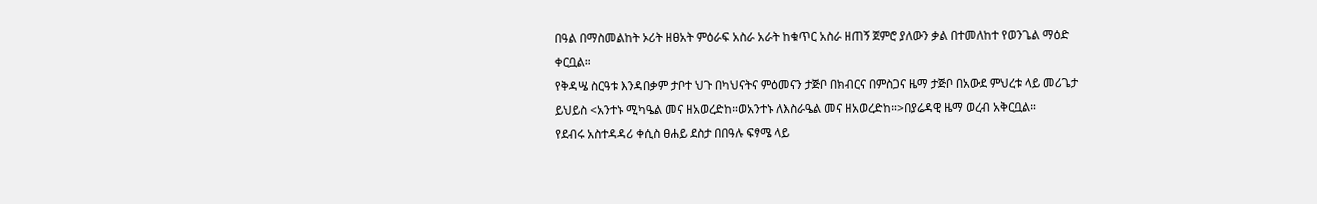በዓል በማስመልከት ኦሪት ዘፀአት ምዕራፍ አስራ አራት ከቁጥር አስራ ዘጠኝ ጀምሮ ያለውን ቃል በተመለከተ የወንጌል ማዕድ ቀርቧል።
የቅዳሤ ስርዓቱ እንዳበቃም ታቦተ ህጉ በካህናትና ምዕመናን ታጅቦ በክብርና በምስጋና ዜማ ታጅቦ በአውደ ምህረቱ ላይ መሪጌታ ይህይስ <አንተኑ ሚካዔል መና ዘአወረድከ።ወአንተኑ ለእስራዔል መና ዘአወረድከ።>በያሬዳዊ ዜማ ወረብ አቅርቧል።
የደብሩ አስተዳዳሪ ቀሲስ ፀሐይ ደስታ በበዓሉ ፍፃሜ ላይ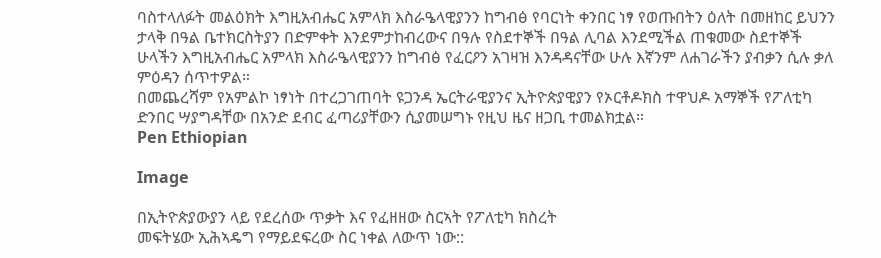ባስተላለፉት መልዕክት እግዚአብሔር አምላክ እስራዔላዊያንን ከግብፅ የባርነት ቀንበር ነፃ የወጡበትን ዕለት በመዘከር ይህንን ታላቅ በዓል ቤተክርስትያን በድምቀት እንደምታከብረውና በዓሉ የስደተኞች በዓል ሊባል እንደሚችል ጠቁመው ስደተኞች ሁላችን እግዚአብሔር አምላክ እስራዔላዊያንን ከግብፅ የፈርዖን አገዛዝ እንዳዳናቸው ሁሉ እኛንም ለሐገራችን ያብቃን ሲሉ ቃለ ምዕዳን ሰጥተዎል።
በመጨረሻም የአምልኮ ነፃነት በተረጋገጠባት ዩጋንዳ ኤርትራዊያንና ኢትዮጵያዊያን የኦርቶዶክስ ተዋህዶ አማኞች የፖለቲካ ድንበር ሣያግዳቸው በአንድ ደብር ፈጣሪያቸውን ሲያመሠግኑ የዚህ ዜና ዘጋቢ ተመልክቷል።
Pen Ethiopian

Image

በኢትዮጵያውያን ላይ የደረሰው ጥቃት እና የፈዘዘው ስርኣት የፖለቲካ ክስረት
መፍትሄው ኢሕኣዴግ የማይደፍረው ስር ነቀል ለውጥ ነው::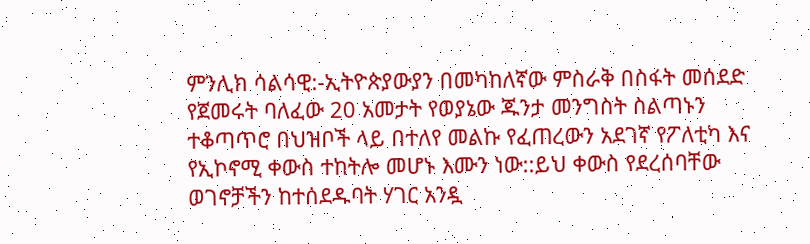ምንሊክ ሳልሳዊ:-ኢትዮጵያውያን በመካከለኛው ምስራቅ በስፋት መሰደድ የጀመሩት ባለፈው 20 አመታት የወያኔው ጁንታ መንግስት ስልጣኑን ተቆጣጥሮ በህዝቦች ላይ በተለየ መልኩ የፈጠረውን አደገኛ የፖለቲካ እና የኢኮኖሚ ቀውስ ተከትሎ መሆኑ እሙን ነው::ይህ ቀውስ የደረሰባቸው ወገኖቻችን ከተሰደዱባት ሃገር አንዷ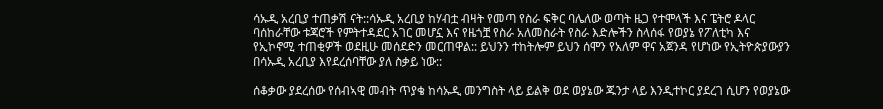ሳኡዲ አረቢያ ተጠቃሽ ናት::ሳኡዲ አረቢያ ከሃብቷ ብዛት የመጣ የስራ ፍቅር ባሌለው ወጣት ዜጋ የተሞላች እና ፔትሮ ዶላር ባሰከራቸው ቱጃሮች የምትተዳደር አገር መሆኗ እና የዜጎቿ የስራ አለመስራት የስራ እድሎችን ስላሰፋ የወያኔ የፖለቲካ እና የኢኮኖሚ ተጠቂዎች ወደዚሁ መሰደድን መርጠዋል:: ይህንን ተከትሎም ይህን ሰሞን የአለም ዋና አጀንዳ የሆነው የኢትዮጵያውያን በሳኡዲ አረቢያ እየደረሰባቸው ያለ ስቃይ ነው::

ሰቆቃው ያደረሰው የሰብኣዊ መብት ጥያቄ ከሳኡዲ መንግስት ላይ ይልቅ ወደ ወያኔው ጁንታ ላይ እንዲተኮር ያደረገ ሲሆን የወያኔው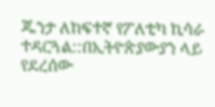ጁንታ ለከፍተኛ የፖለቲካ ኪሳራ ተዳርጓል::በኢትዮጵያውያን ላይ የደረሰው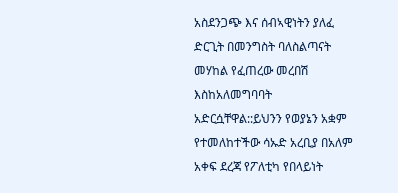አስደንጋጭ እና ሰብኣዊነትን ያለፈ ድርጊት በመንግስት ባለስልጣናት መሃከል የፈጠረው መረበሽ እስከአለመግባባት አድርሷቸዋል::ይህንን የወያኔን አቋም የተመለከተችው ሳኡድ አረቢያ በአለም አቀፍ ደረጃ የፖለቲካ የበላይነት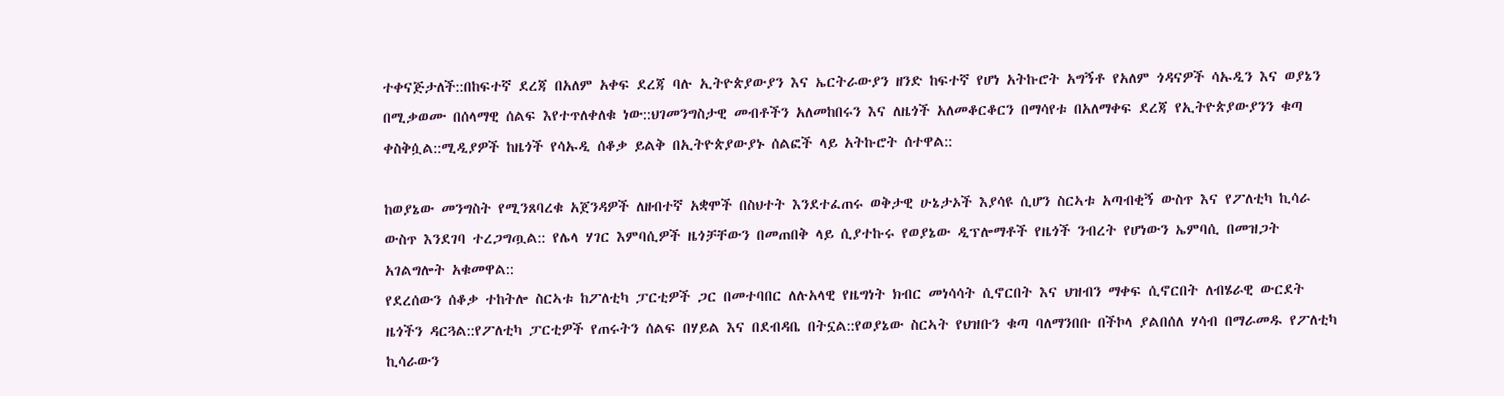ተቀናጅታለች::በከፍተኛ ደረጃ በአለም አቀፍ ደረጃ ባሉ ኢትዮጵያውያን እና ኤርትራውያን ዘንድ ከፍተኛ የሆነ አትኩሮት አግኝቶ የአለም ጎዳናዎች ሳኡዲን እና ወያኔን በሚቃወሙ በሰላማዊ ሰልፍ እየተጥለቀለቁ ነው::ህገመንግስታዊ መብቶችን አለመከበሩን እና ለዜጎች አለመቆርቆርን በማሳየቱ በአለማቀፍ ደረጃ የኢትዮጵያውያንን ቁጣ ቀስቅሷል::ሚዲያዎች ከዜጎች የሳኡዲ ሰቆቃ ይልቅ በኢትዮጵያውያኑ ሰልፎች ላይ አትኩሮት ሰተዋል::

ከወያኔው መንግስት የሚንጸባረቁ አጀንዳዎች ለዘብተኛ አቋሞች በስህተት እንደተፈጠሩ ወቅታዊ ሁኔታኦች እያሳዩ ሲሆን ስርኣቱ አጣብቂኝ ውስጥ እና የፖለቲካ ኪሳራ ውስጥ እንደገባ ተረጋግጧል:: የሌላ ሃገር እምባሲዎች ዜጎቻቸውን በመጠበቅ ላይ ሲያተኩሩ የወያኔው ዲፕሎማቶች የዜጎች ንብረት የሆነውን ኤምባሲ በመዝጋት አገልግሎት አቁመዋል::
የደረሰውን ሰቆቃ ተከትሎ ስርኣቱ ከፖለቲካ ፓርቲዎች ጋር በመተባበር ለሉአላዊ የዜግነት ክብር መነሳሳት ሲኖርበት እና ህዝብን ማቀፍ ሲኖርበት ለብሄራዊ ውርደት ዜጎችን ዳርጓል::የፖለቲካ ፓርቲዎች የጠሩትን ሰልፍ በሃይል እና በደብዳቤ በትኗል::የወያኔው ስርኣት የህዝቡን ቁጣ ባለማንበቡ በችኮላ ያልበሰለ ሃሳብ በማራመዱ የፖለቲካ ኪሳራውን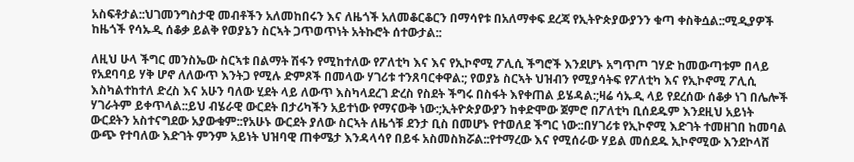አስፍቶታል::ህገመንግስታዊ መብቶችን አለመከበሩን እና ለዜጎች አለመቆርቆርን በማሳየቱ በአለማቀፍ ደረጃ የኢትዮጵያውያንን ቁጣ ቀስቅሷል::ሚዲያዎች ከዜጎች የሳኡዲ ሰቆቃ ይልቅ የወያኔን ስርኣት ጋጥወጥነት አትኩሮት ሰተውታል::

ለዚህ ሁላ ችግር መንስኤው ስርኣቱ በልማት ሽፋን የሚከተለው የፖለቲካ እና እና የኢኮኖሚ ፖሊሲ ችግሮች እንደሆኑ አግጥጦ ገሃድ ከመውጣቱም በላይ የአደባባይ ሃቅ ሆኖ ለለውጥ እንትጋ የሚሉ ድምጾች በመላው ሃገሪቱ ተንጸባርቀዋል:; የወያኔ ስርኣት ህዝብን የሚያሳትፍ የፖለቲካ እና የኢኮኖሚ ፖሊሲ እስካልተከተለ ድረስ እና አሁን ባለው ሂደት ላይ ለውጥ እስካላደረገ ድረስ የስደት ችግሩ በስፋት እየቀጠል ይሄዳል:;ዛሬ ሳኡዲ ላይ የደረሰው ሰቆቃ ነገ በሌሎች ሃገራትም ይቀጥላል::ይህ ብሄራዊ ውርደት በታሪካችን አይተነው የማናውቅ ነው:;ኢትዮጵያውያን ከቀድሞው ጀምሮ በፖለቲካ ቢሰደዱም እንደዚህ አይነት ውርደትን አስተናግደው አያውቁም::የአሁኑ ውርደት ያለው ስርኣት ለዜጎቹ ደንታ ቢስ በመሆኑ የተወለደ ችግር ነው::በሃገሪቱ የኢኮኖሚ እድገት ተመዘገበ ከመባል ውጭ የተባለው እድገት ምንም አይነት ህዝባዊ ጠቀሜታ እንዳላሳየ በይፋ አስመስክሯል::የተማረው እና የሚሰራው ሃይል መሰደዱ ኢኮኖሚው እንደኮላሸ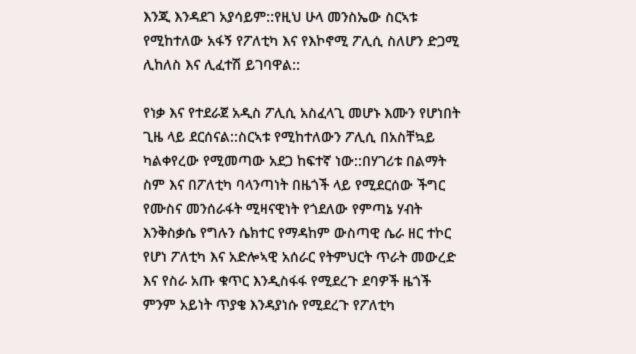እንጂ እንዳደገ አያሳይም::የዚህ ሁላ መንስኤው ስርኣቱ የሚከተለው አፋኝ የፖለቲካ እና የእኮኖሚ ፖሊሲ ስለሆን ድጋሚ ሊከለስ እና ሊፈተሽ ይገባዋል::

የነቃ እና የተደራጀ አዲስ ፖሊሲ አስፈላጊ መሆኑ እሙን የሆነበት ጊዜ ላይ ደርሰናል::ስርኣቱ የሚከተለውን ፖሊሲ በአስቸኳይ ካልቀየረው የሚመጣው አደጋ ከፍተኛ ነው::በሃገሪቱ በልማት ስም እና በፖለቲካ ባላንጣነት በዜጎች ላይ የሚደርሰው ችግር የሙስና መንሰራፋት ሚዛናዊነት የጎደለው የምጣኔ ሃብት እንቅስቃሴ የግሉን ሴክተር የማዳከም ውስጣዊ ሴራ ዘር ተኮር የሆነ ፖለቲካ እና አድሎኣዊ አሰራር የትምህርት ጥራት መውረድ እና የስራ አጡ ቁጥር እንዲስፋፋ የሚደረጉ ደባዎች ዜጎች ምንም አይነት ጥያቄ እንዳያነሱ የሚደረጉ የፖለቲካ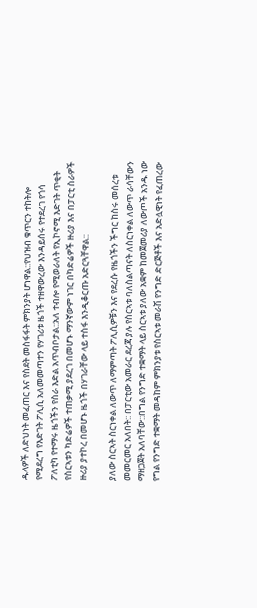ዱላዎች ለድህነት መፈጠር እና የስደት መስፋፋት ምክንያት ሆነዋል::የህዝብ ቁጥርን ተከትሎ የሚደረግ የእድገት ፖሊሲ አለመመጣተን የሃገሪቱ ዜጎች ተዘዋውረው እንዳይሰሩ የተደረገ የጎሳ ፖለቲካ የተማሩ ዜጎችን የስራ እድል አጥብቦታል::አለ ተብሎ የሚወራለት የኢኮኖሚ እድገት ጥቂት የስርኣቱን ካድሬዎች ተጠቃሚ ያደረገ በመሆኑ ማንኛውም ነገር በካድሬዎች ዙሪያ እና በፓርቲ ስራዎች ዙሪያ ያተኮረ በመሆኑ ዜጎች በሃገራቸው ላይ ተስፋ እንዲቆርጡ አድርጓቸዋል::

ያለው ስርኣት ስርነቀል ለውጥ ለማምጣት ፖሊሲዎቹን እና የደረሱ የዜጎችን ችግር ከስሩ መሰረቱ መመርመር አለበት:: በፓርቲው አመራር ደረጃ ያሉ የስርኣቱ ባለስልጣናት ለስርነቀል ለውጥ ራሳቸውን ማዘጋጀት አለባቸው::በግል የንግድ ተቋማት ላይ ስርኣቱ ያለው አቋም ከመጀመሪያ ለውጦች አንዱ ነው የግል የንግድ ተቋማት መዳከም ምክንያቱ የስርኣቱ መራሽ የንግድ ድርጅቶች እና አድሏዊነት የፈጠረው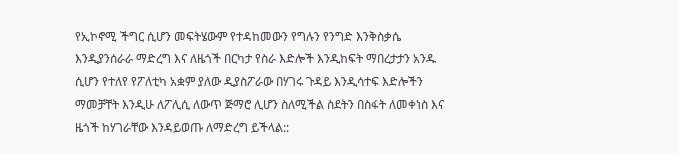የኢኮኖሚ ችግር ሲሆን መፍትሄውም የተዳከመውን የግሉን የንግድ እንቅስቃሴ እንዲያንሰራራ ማድረግ እና ለዜጎች በርካታ የስራ እድሎች እንዲከፍት ማበረታታን አንዱ ሲሆን የተለየ የፖለቲካ አቋም ያለው ዲያስፖራው በሃገሩ ጉዳይ እንዲሳተፍ እድሎችን ማመቻቸት እንዲሁ ለፖሊሲ ለውጥ ጅማሮ ሊሆን ስለሚችል ስደትን በስፋት ለመቀነስ እና ዜጎች ከሃገራቸው እንዳይወጡ ለማድረግ ይችላል::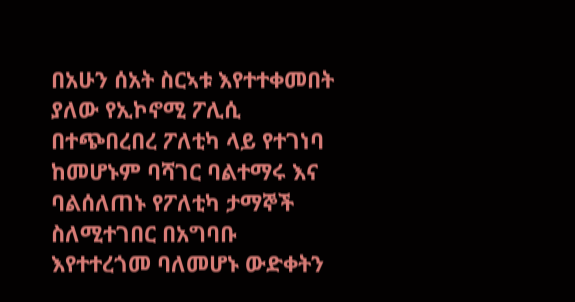በአሁን ሰአት ስርኣቱ እየተተቀመበት ያለው የኢኮኖሚ ፖሊሲ በተጭበረበረ ፖለቲካ ላይ የተገነባ ከመሆኑም ባሻገር ባልተማሩ እና ባልሰለጠኑ የፖለቲካ ታማኞች ስለሚተገበር በአግባቡ እየተተረጎመ ባለመሆኑ ውድቀትን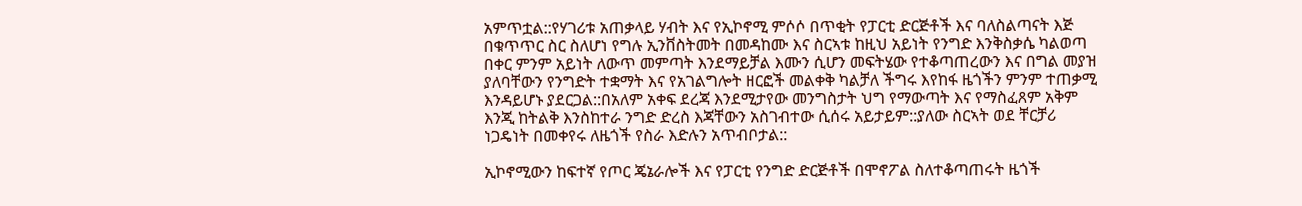አምጥቷል::የሃገሪቱ አጠቃላይ ሃብት እና የኢኮኖሚ ምሶሶ በጥቂት የፓርቲ ድርጅቶች እና ባለስልጣናት እጅ በቁጥጥር ስር ስለሆነ የግሉ ኢንቨስትመት በመዳከሙ እና ስርኣቱ ከዚህ አይነት የንግድ እንቅስቃሴ ካልወጣ በቀር ምንም አይነት ለውጥ መምጣት እንደማይቻል እሙን ሲሆን መፍትሄው የተቆጣጠረውን እና በግል መያዝ ያለባቸውን የንግድት ተቋማት እና የአገልግሎት ዘርፎች መልቀቅ ካልቻለ ችግሩ እየከፋ ዜጎችን ምንም ተጠቃሚ እንዳይሆኑ ያደርጋል::በአለም አቀፍ ደረጃ እንደሚታየው መንግስታት ህግ የማውጣት እና የማስፈጸም አቅም እንጂ ከትልቅ እንስከተራ ንግድ ድረስ እጃቸውን አስገብተው ሲሰሩ አይታይም::ያለው ስርኣት ወደ ቸርቻሪ ነጋዴነት በመቀየሩ ለዜጎች የስራ እድሉን አጥብቦታል::

ኢኮኖሚውን ከፍተኛ የጦር ጄኔራሎች እና የፓርቲ የንግድ ድርጅቶች በሞኖፖል ስለተቆጣጠሩት ዜጎች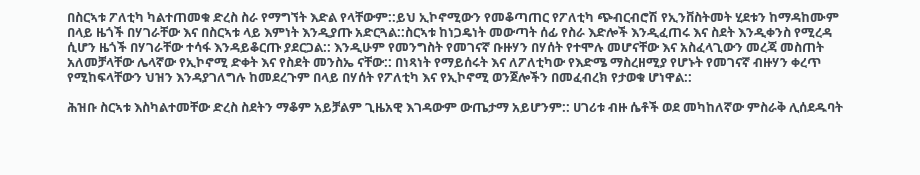በስርኣቱ ፖለቲካ ካልተጠመቁ ድረስ ስራ የማግኘት እድል የላቸውም::ይህ ኢኮኖሚውን የመቆጣጠር የፖለቲካ ጭብርብሮሽ የኢንቨስትመት ሂደቱን ከማዳከሙም በላይ ዜጎች በሃገራቸው እና በስርኣቱ ላይ እምነት እንዲያጡ አድርጓል::ስርኣቱ ከነጋዴነት መውጣት ሰፊ የስራ እድሎች እንዲፈጠሩ እና ስደት እንዲቀንስ የሚረዳ ሲሆን ዜጎች በሃገራቸው ተሳፋ እንዳይቆርጡ ያደርጋል:: እንዲሁም የመንግስት የመገናኛ ቡዙሃን በሃሰት የተሞሉ መሆናቸው እና አስፈላጊውን መረጃ መስጠት አለመቻላቸው ሌላኛው የኢኮኖሚ ድቀት እና የስደት መንስኤ ናቸው:: በነጻነት የማይሰሩት እና ለፖለቲካው የእድሜ ማስረዘሚያ የሆኑት የመገናኛ ብዙሃን ቀረጥ የሚከፍላቸውን ህዝን እንዳያገለግሉ ከመደረጉም በላይ በሃሰት የፖለቲካ እና የኢኮኖሚ ወንጀሎችን በመፈብረክ የታወቁ ሆነዋል::

ሕዝቡ ስርኣቱ እስካልተመቸው ድረስ ስደትን ማቆም አይቻልም ጊዜአዊ እገዳውም ውጤታማ አይሆንም:: ሀገሪቱ ብዙ ሴቶች ወደ መካከለኛው ምስራቅ ሊሰደዱባት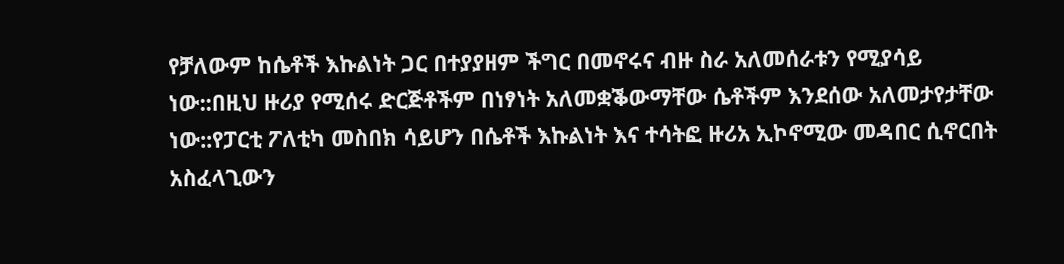የቻለውም ከሴቶች እኩልነት ጋር በተያያዘም ችግር በመኖሩና ብዙ ስራ አለመሰራቱን የሚያሳይ ነው::በዚህ ዙሪያ የሚሰሩ ድርጅቶችም በነፃነት አለመቋቕውማቸው ሴቶችም እንደሰው አለመታየታቸው ነው::የፓርቲ ፖለቲካ መስበክ ሳይሆን በሴቶች እኩልነት እና ተሳትፎ ዙሪአ ኢኮኖሚው መዳበር ሲኖርበት አስፈላጊውን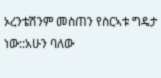ኦረንቴሽንም መስጠን የስርኣቱ ግዴታ ነው::አሁን ባለው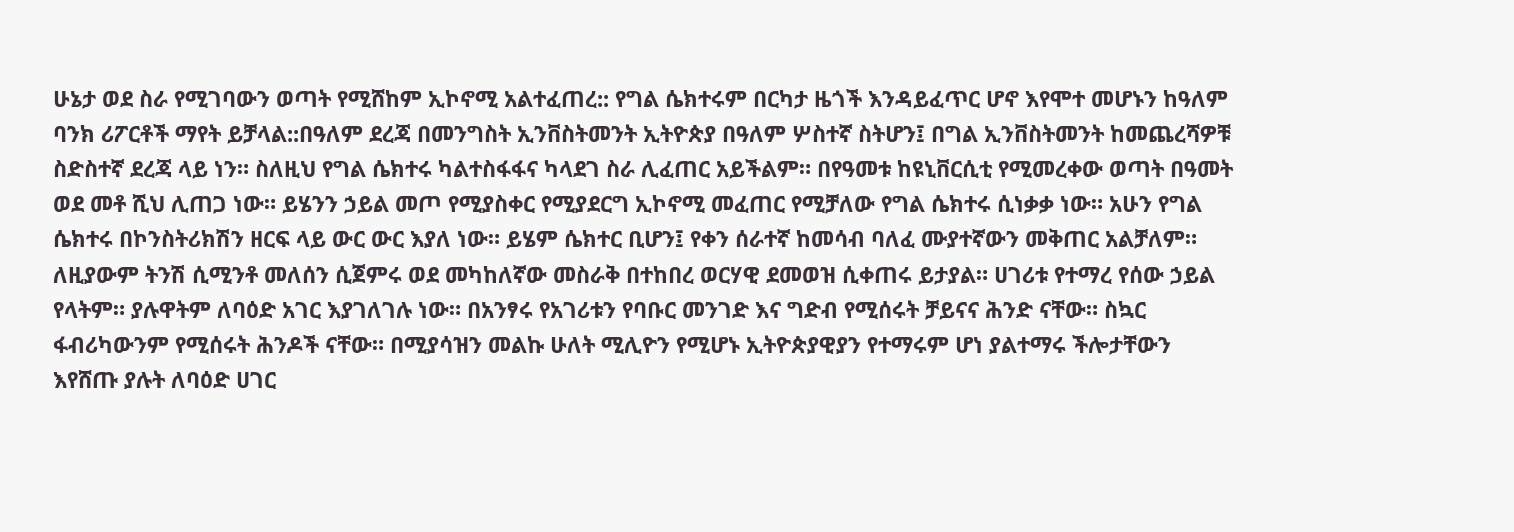ሁኔታ ወደ ስራ የሚገባውን ወጣት የሚሸከም ኢኮኖሚ አልተፈጠረ:: የግል ሴክተሩም በርካታ ዜጎች እንዳይፈጥር ሆኖ እየሞተ መሆኑን ከዓለም ባንክ ሪፖርቶች ማየት ይቻላል::በዓለም ደረጃ በመንግስት ኢንቨስትመንት ኢትዮጵያ በዓለም ሦስተኛ ስትሆን፤ በግል ኢንቨስትመንት ከመጨረሻዎቹ ስድስተኛ ደረጃ ላይ ነን። ስለዚህ የግል ሴክተሩ ካልተስፋፋና ካላደገ ስራ ሊፈጠር አይችልም። በየዓመቱ ከዩኒቨርሲቲ የሚመረቀው ወጣት በዓመት ወደ መቶ ሺህ ሊጠጋ ነው። ይሄንን ኃይል መጦ የሚያስቀር የሚያደርግ ኢኮኖሚ መፈጠር የሚቻለው የግል ሴክተሩ ሲነቃቃ ነው። አሁን የግል ሴክተሩ በኮንስትሪክሽን ዘርፍ ላይ ውር ውር እያለ ነው። ይሄም ሴክተር ቢሆን፤ የቀን ሰራተኛ ከመሳብ ባለፈ ሙያተኛውን መቅጠር አልቻለም። ለዚያውም ትንሽ ሲሚንቶ መለሰን ሲጀምሩ ወደ መካከለኛው መስራቅ በተከበረ ወርሃዊ ደመወዝ ሲቀጠሩ ይታያል። ሀገሪቱ የተማረ የሰው ኃይል የላትም። ያሉዋትም ለባዕድ አገር እያገለገሉ ነው። በአንፃሩ የአገሪቱን የባቡር መንገድ እና ግድብ የሚሰሩት ቻይናና ሕንድ ናቸው። ስኳር ፋብሪካውንም የሚሰሩት ሕንዶች ናቸው። በሚያሳዝን መልኩ ሁለት ሚሊዮን የሚሆኑ ኢትዮጵያዊያን የተማሩም ሆነ ያልተማሩ ችሎታቸውን እየሸጡ ያሉት ለባዕድ ሀገር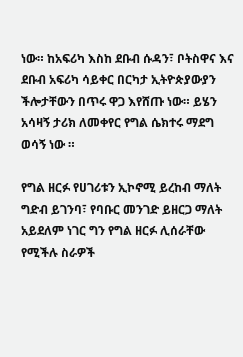ነው። ከአፍሪካ እስከ ደቡብ ሱዳን፣ ቦትስዋና እና ደቡብ አፍሪካ ሳይቀር በርካታ ኢትዮጵያውያን ችሎታቸውን በጥሩ ዋጋ እየሸጡ ነው። ይሄን አሳዛኝ ታሪክ ለመቀየር የግል ሴክተሩ ማደግ ወሳኝ ነው ።

የግል ዘርፉ የሀገሪቱን ኢኮኖሚ ይረከብ ማለት ግድብ ይገንባ፣ የባቡር መንገድ ይዘርጋ ማለት አይደለም ነገር ግን የግል ዘርፉ ሊሰራቸው የሚችሉ ስራዎች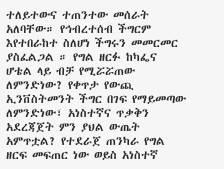ተለይተውና ተጠንተው መሰራት አለባቸው። የኅብረተሰብ ችግርም እየተበራከተ ስለሆነ ችግሩን መመርመር ያስፈልጋል ። የግል ዘርፉ ከካፌና ሆቴል ላይ ብቻ የሚሯሯጠው ለምንድነው? የቀጥታ የውጪ ኢንቨስትመንት ችግር በገፍ የማይመጣው ለምንድነው፣ አነስተኛና ጥቃቅን አደረጃጀት ምን ያህል ውጤት አምጥቷል? የተደራጀ ጠንካራ የግል ዘርፍ መፍጠር ነው ወይስ አነስተኛ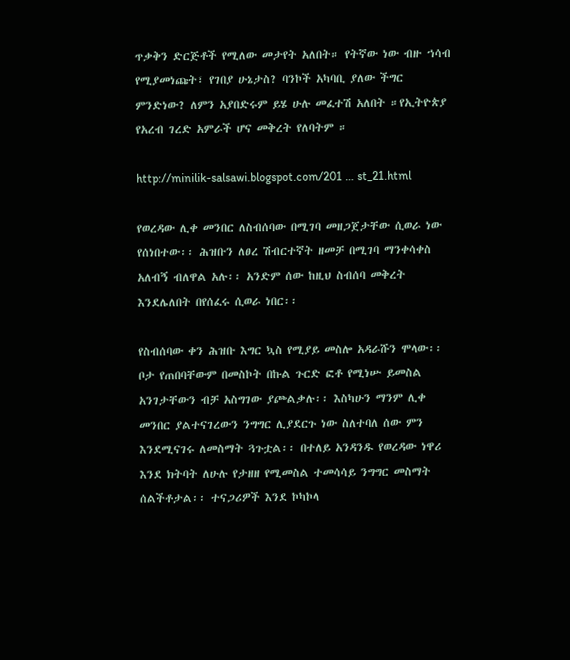ጥቃቅን ድርጅቶች የሚለው መታየት አለበት። የትኛው ነው ብዙ ኀሳብ የሚያመነጩት፣ የገበያ ሁኔታስ? ባንኮች አካባቢ ያለው ችግር ምንድነው? ለምን አያበድሩም ይሄ ሁሉ መፈተሽ አለበት ።የኢትዮጵያ የአረብ ገረድ አምራች ሆና መቅረት የለባትም ።

http://minilik-salsawi.blogspot.com/201 … st_21.html

የወረዳው ሊቀ መንበር ለስብሰባው በሚገባ መዘጋጀታቸው ሲወራ ነው የሰነበተው፡፡ ሕዝቡን ለፀረ ሽብርተኛት ዘመቻ በሚገባ ማንቀሳቀስ አለብኝ ብለዋል አሉ፡፡ አንድም ሰው ከዚህ ስብሰባ መቅረት እንደሌለበት በየሰፈሩ ሲወራ ነበር፡፡

የስብሰባው ቀን ሕዝቡ እግር ኳስ የሚያይ መስሎ አዳራሹን ሞላው፡፡ ቦታ የጠበባቸውም በመስኮት በኩል ጉርድ ፎቶ የሚነሡ ይመስል አንገታቸውን ብቻ አስግገው ያጮልቃሉ፡፡ እስካሁን ማንም ሊቀ መንበር ያልተናገረውን ንግግር ሊያደርጉ ነው ስለተባለ ሰው ምን እንደሚናገሩ ለመስማት ጓጉቷል፡፡ በተለይ አንዳንዱ የወረዳው ነዋሪ እንደ ክትባት ለሁሉ የታዘዘ የሚመስል ተመሳሳይ ንግግር መስማት ሰልችቶታል፡፡ ተናጋሪዎች እንደ ኮካኮላ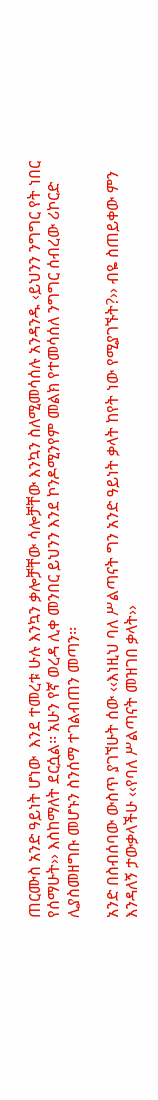ጠርሙስ አንድ ዓይነት ሆነው  እንደ ተመረቱ ሁሉ እንኳን ቃሎቻቸው ሳሎቻቸው እንኳን ስለሚመሳሰሉ አንዳንዱ ‹ይህንን ንግግር የት ነበር የሰማሁት›› እስከማለት ደርሷል፡፡ አሁን የኛ ወረዳ ሊቀ መንበር ይህንን እንደ ኮንዶሚንየም መልክ የተመሳሰለ ንግግር ሰብረው ሪኮርድ ሊያስመዘግቡ መሆኑን ስንሰማ ተገልብጠን መጣን፡፡

አንድ በስብሰባው ውስጥ ያገኘሁት ሰው ‹‹እነዚህ ባለ ሥልጣናት ግን አንድ ዓይነት ቃላት ከየት ነው የሚያገኙት?›› ብዬ ስጠይቀው ምን እንዳለኝ ታውቃላችሁ ‹‹የባለ ሥልጣናት መዝገበ ቃላት››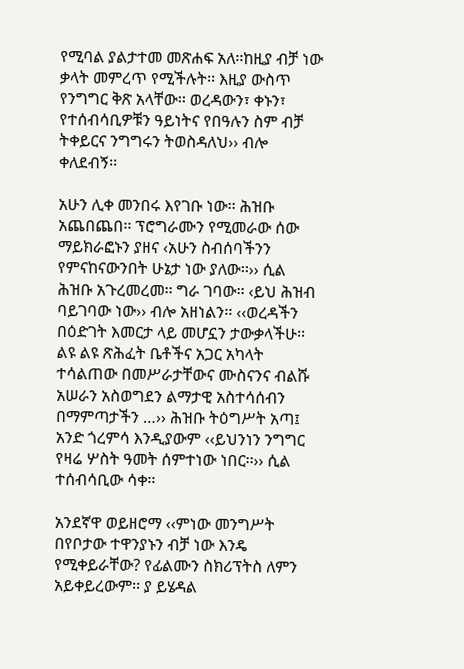የሚባል ያልታተመ መጽሐፍ አለ፡፡ከዚያ ብቻ ነው ቃላት መምረጥ የሚችሉት፡፡ እዚያ ውስጥ የንግግር ቅጽ አላቸው፡፡ ወረዳውን፣ ቀኑን፣ የተሰብሳቢዎቹን ዓይነትና የበዓሉን ስም ብቻ ትቀይርና ንግግሩን ትወስዳለህ›› ብሎ ቀለደብኝ፡፡

አሁን ሊቀ መንበሩ እየገቡ ነው፡፡ ሕዝቡ አጨበጨበ፡፡ ፕሮግራሙን የሚመራው ሰው ማይክራፎኑን ያዘና ‹አሁን ስብሰባችንን የምናከናውንበት ሁኔታ ነው ያለው፡፡›› ሲል ሕዝቡ አጉረመረመ፡፡ ግራ ገባው፡፡ ‹ይህ ሕዝብ ባይገባው ነው›› ብሎ አዘነልን፡፡ ‹‹ወረዳችን በዕድገት እመርታ ላይ መሆኗን ታውቃላችሁ፡፡ ልዩ ልዩ ጽሕፈት ቤቶችና አጋር አካላት ተሳልጠው በመሥራታቸውና ሙስናንና ብልሹ አሠራን አስወግደን ልማታዊ አስተሳሰብን በማምጣታችን …›› ሕዝቡ ትዕግሥት አጣ፤ አንድ ጎረምሳ እንዲያውም ‹‹ይህንነን ንግግር የዛሬ ሦስት ዓመት ሰምተነው ነበር፡፡›› ሲል ተሰብሳቢው ሳቀ፡፡

አንደኛዋ ወይዘሮማ ‹‹ምነው መንግሥት በየቦታው ተዋንያኑን ብቻ ነው እንዴ የሚቀይራቸው? የፊልሙን ስክሪፕትስ ለምን አይቀይረውም፡፡ ያ ይሄዳል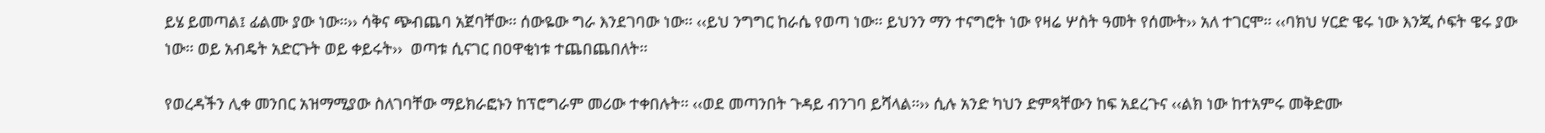ይሄ ይመጣል፤ ፊልሙ ያው ነው፡፡›› ሳቅና ጭብጨባ አጀባቸው፡፡ ሰውዬው ግራ እንደገባው ነው፡፡ ‹‹ይህ ንግግር ከራሴ የወጣ ነው፡፡ ይህንን ማን ተናግሮት ነው የዛሬ ሦስት ዓመት የሰሙት›› አለ ተገርሞ፡፡ ‹‹ባክህ ሃርድ ዌሩ ነው እንጂ ሶፍት ዌሩ ያው ነው፡፡ ወይ አብዴት አድርጉት ወይ ቀይሩት››  ወጣቱ ሲናገር በዐዋቂነቱ ተጨበጨበለት፡፡

የወረዳችን ሊቀ መንበር አዝማሚያው ስለገባቸው ማይክራፎኑን ከፕሮግራም መሪው ተቀበሉት፡፡ ‹‹ወደ መጣንበት ጉዳይ ብንገባ ይሻላል፡፡›› ሲሉ አንድ ካህን ድምጻቸውን ከፍ አደረጉና ‹‹ልክ ነው ከተአምሩ መቅድሙ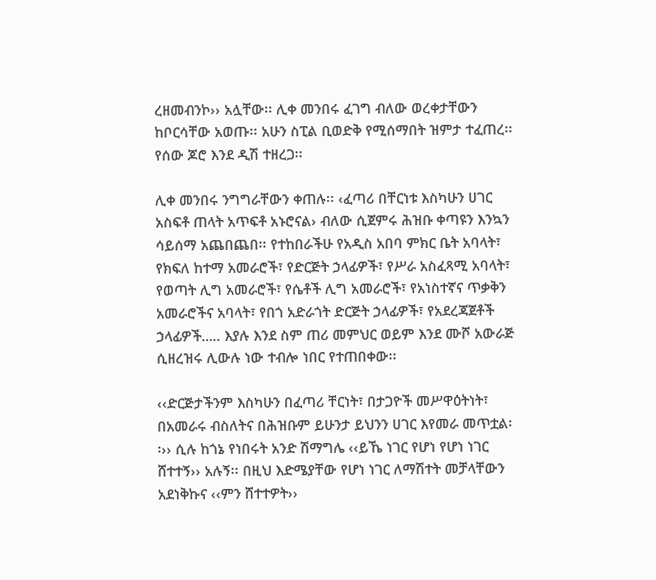ረዘመብንኮ›› አሏቸው፡፡ ሊቀ መንበሩ ፈገግ ብለው ወረቀታቸውን ከቦርሳቸው አወጡ፡፡ አሁን ስፒል ቢወድቅ የሚሰማበት ዝምታ ተፈጠረ፡፡ የሰው ጆሮ እንደ ዲሽ ተዘረጋ፡፡

ሊቀ መንበሩ ንግግራቸውን ቀጠሉ፡፡ ‹ፈጣሪ በቸርነቱ እስካሁን ሀገር አስፍቶ ጠላት አጥፍቶ አኑሮናል› ብለው ሲጀምሩ ሕዝቡ ቀጣዩን እንኳን ሳይሰማ አጨበጨበ፡፡ የተከበራችሁ የአዲስ አበባ ምክር ቤት አባላት፣ የክፍለ ከተማ አመራሮች፣ የድርጅት ኃላፊዎች፣ የሥራ አስፈጻሚ አባላት፣ የወጣት ሊግ አመራሮች፣ የሴቶች ሊግ አመራሮች፣ የአነስተኛና ጥቃቅን አመራሮችና አባላት፣ የበጎ አድራጎት ድርጅት ኃላፊዎች፣ የአደረጃጀቶች ኃላፊዎች….. እያሉ እንደ ስም ጠሪ መምህር ወይም እንደ ሙሾ አውራጅ ሲዘረዝሩ ሊውሉ ነው ተብሎ ነበር የተጠበቀው፡፡

‹‹ድርጅታችንም እስካሁን በፈጣሪ ቸርነት፣ በታጋዮች መሥዋዕትነት፣ በአመራሩ ብስለትና በሕዝቡም ይሁንታ ይህንን ሀገር እየመራ መጥቷል፡፡›› ሲሉ ከጎኔ የነበሩት አንድ ሽማግሌ ‹‹ይኼ ነገር የሆነ የሆነ ነገር ሸተተኝ›› አሉኝ፡፡ በዚህ እድሜያቸው የሆነ ነገር ለማሽተት መቻላቸውን አደነቅኩና ‹‹ምን ሸተተዎት››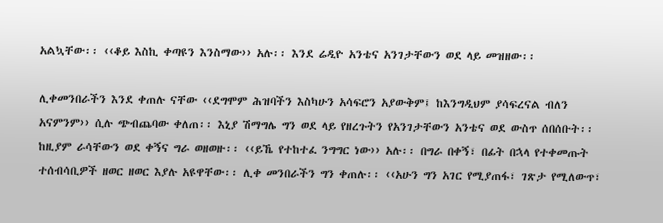አልኳቸው፡፡ ‹‹ቆይ እስኪ ቀጣዩን እንስማው›› አሉ፡፡ እንደ ሬዲዮ አንቴና አንገታቸውን ወደ ላይ መዝዘው፡፡

ሊቀመንበራችን እንደ ቀጠሉ ናቸው ‹‹ደግሞም ሕዝባችን እስካሁን አሳፍሮን አያውቅም፤ ከእንግዲህም ያሳፍረናል ብለን አናምንም›› ሲሉ ጭብጨባው ቀለጠ፡፡ እኒያ ሽማግሌ ግን ወደ ላይ የዘረጉትን የአንገታቸውን አንቴና ወደ ውስጥ ሰበሰቡት፡፡ ከዚያም ራሳቸውን ወደ ቀኝና ግራ ወዘወዙ፡፡ ‹‹ይኼ የተከተፈ ንግግር ነው›› አሉ፡፡ በግራ በቀኝ፣ በፊት በኋላ የተቀመጡት ተሰብሳቢዎች ዘወር ዘወር እያሉ አዩዋቸው፡፡ ሊቀ መንበራችን ግን ቀጠሉ፡፡ ‹‹አሁን ግን አገር የሚያጠፋ፣ ገጽታ የሚለውጥ፣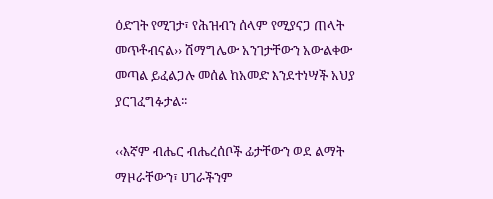ዕድገት የሚገታ፣ የሕዝብን ሰላም የሚያናጋ ጠላት መጥቶብናል›› ሽማግሌው አንገታቸውን አውልቀው መጣል ይፈልጋሉ መሰል ከአመድ እንደተነሣች አህያ ያርገፈግፉታል፡፡

‹‹እኛም ብሔር ብሔረሰቦች ፊታቸውን ወደ ልማት ማዞራቸውን፣ ሀገራችንም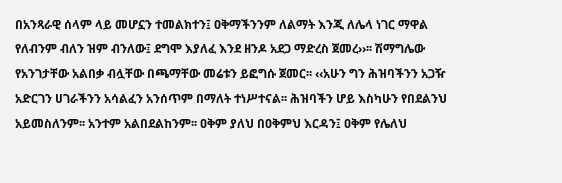በአንጻራዊ ሰላም ላይ መሆኗን ተመልክተን፤ ዐቅማችንንም ለልማት እንጂ ለሌላ ነገር ማዋል የለብንም ብለን ዝም ብንለው፤ ደግሞ እያለፈ እንደ ዘንዶ አደጋ ማድረስ ጀመረ››፡፡ ሽማግሌው የአንገታቸው አልበቃ ብሏቸው በጫማቸው መሬቱን ይፎግሱ ጀመር፡፡ ‹‹አሁን ግን ሕዝባችንን አጋዥ አድርገን ሀገራችንን አሳልፈን አንሰጥም በማለት ተነሥተናል፡፡ ሕዝባችን ሆይ እስካሁን የበደልንህ አይመስለንም፡፡ አንተም አልበደልከንም፡፡ ዐቅም ያለህ በዐቅምህ እርዳን፤ ዐቅም የሌለህ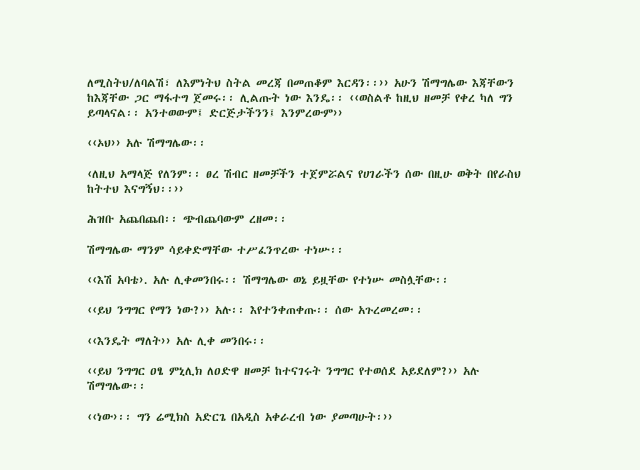ለሚስትህ/ለባልሽ፣ ለእምነትህ ስትል መረጃ በመጠቆም እርዳን፡፡›› አሁን ሽማግሌው እጃቸውን ከእጃቸው ጋር ማፋተግ ጀመሩ፡፡ ሊልጡት ነው እንዴ፡፡ ‹‹ወስልቶ ከዚህ ዘመቻ የቀረ ካለ ግን ይጣላናል፡፡ አንተወውም፤ ድርጅታችንን፤ እንምረውም››

‹‹ኦህ›› አሉ ሽማግሌው፡፡

‹ለዚህ አማላጅ የለንም፡፡ ፀረ ሽብር ዘመቻችን ተጀምሯልና የሀገራችን ሰው በዚሁ ወቅት በየራስህ ከትተህ እናግኝህ፡፡››

ሕዝቡ አጨበጨበ፡፡ ጭብጨባውም ረዘመ፡፡

ሽማግሌው ማንም ሳይቀድማቸው ተሥፈንጥረው ተነሡ፡፡

‹‹እሽ አባቴ›. አሉ ሊቀመንበሩ፡፡ ሽማግሌው ወኔ ይዟቸው የተነሡ መስሏቸው፡፡

‹‹ይህ ንግግር የማን ነው?›› አሉ፡፡ እየተንቀጠቀጡ፡፡ ሰው አጉረመረመ፡፡

‹‹እንዴት ማለት›› አሉ ሊቀ መንበሩ፡፡

‹‹ይህ ንግግር ዐፄ ምኒሊክ ለዐድዋ ዘመቻ ከተናገሩት ንግግር የተወሰደ አይደለም?›› አሉ ሽማግሌው፡፡

‹‹ነው›፡፡ ግን ሬሚክስ አድርጌ በአዲስ አቀራረብ ነው ያመጣሁት፡››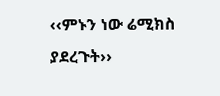‹‹ምኑን ነው ሬሚክስ ያደረጉት››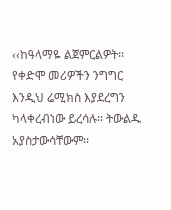‹‹ከዓላማዬ ልጀምርልዎት፡፡ የቀድሞ መሪዎችን ንግግር እንዲህ ሬሚክስ እያደረግን ካላቀረብነው ይረሳሉ፡፡ ትውልዱ አያስታውሳቸውም፡፡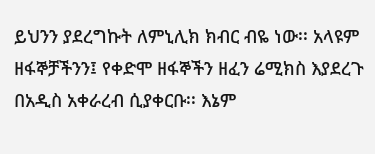ይህንን ያደረግኩት ለምኒሊክ ክብር ብዬ ነው፡፡ አላዩም ዘፋኞቻችንን፤ የቀድሞ ዘፋኞችን ዘፈን ሬሚክስ እያደረጉ በአዲስ አቀራረብ ሲያቀርቡ፡፡ እኔም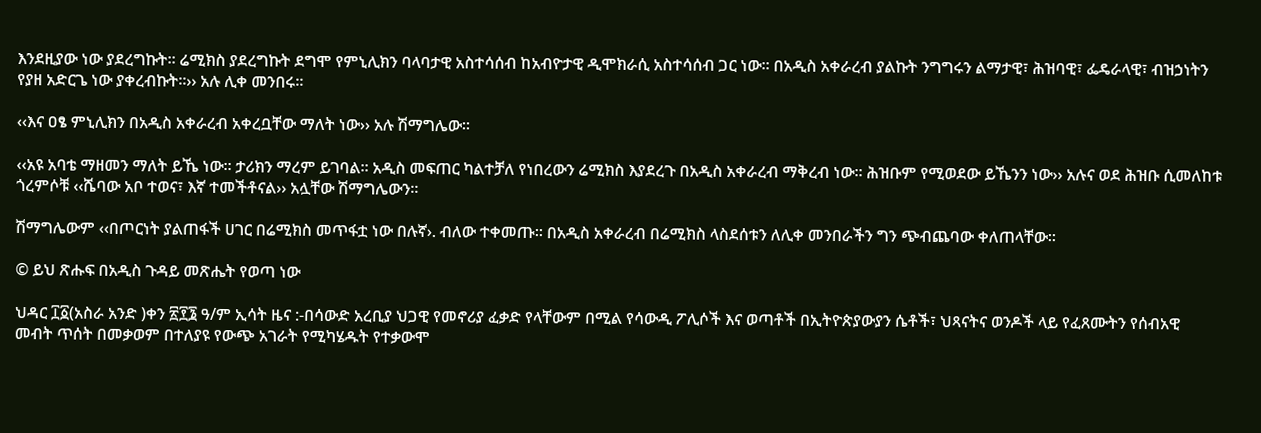እንደዚያው ነው ያደረግኩት፡፡ ሬሚክስ ያደረግኩት ደግሞ የምኒሊክን ባላባታዊ አስተሳሰብ ከአብዮታዊ ዲሞክራሲ አስተሳሰብ ጋር ነው፡፡ በአዲስ አቀራረብ ያልኩት ንግግሩን ልማታዊ፣ ሕዝባዊ፣ ፌዴራላዊ፣ ብዝኃነትን የያዘ አድርጌ ነው ያቀረብኩት፡፡›› አሉ ሊቀ መንበሩ፡፡

‹‹እና ዐፄ ምኒሊክን በአዲስ አቀራረብ አቀረቧቸው ማለት ነው›› አሉ ሽማግሌው፡፡

‹‹አዩ አባቴ ማዘመን ማለት ይኼ ነው፡፡ ታሪክን ማረም ይገባል፡፡ አዲስ መፍጠር ካልተቻለ የነበረውን ሬሚክስ እያደረጉ በአዲስ አቀራረብ ማቅረብ ነው፡፡ ሕዝቡም የሚወደው ይኼንን ነው›› አሉና ወደ ሕዝቡ ሲመለከቱ ጎረምሶቹ ‹‹ሼባው አቦ ተወና፣ እኛ ተመችቶናል›› አሏቸው ሽማግሌውን፡፡

ሽማግሌውም ‹‹በጦርነት ያልጠፋች ሀገር በሬሚክስ መጥፋቷ ነው በሉኛ›. ብለው ተቀመጡ፡፡ በአዲስ አቀራረብ በሬሚክስ ላስደሰቱን ለሊቀ መንበራችን ግን ጭብጨባው ቀለጠላቸው፡፡

© ይህ ጽሑፍ በአዲስ ጉዳይ መጽሔት የወጣ ነው

ህዳር ፲፩(አስራ አንድ )ቀን ፳፻፮ ዓ/ም ኢሳት ዜና :-በሳውድ አረቢያ ህጋዊ የመኖሪያ ፈቃድ የላቸውም በሚል የሳውዲ ፖሊሶች እና ወጣቶች በኢትዮጵያውያን ሴቶች፣ ህጻናትና ወንዶች ላይ የፈጸሙትን የሰብአዊ መብት ጥሰት በመቃወም በተለያዩ የውጭ አገራት የሚካሄዱት የተቃውሞ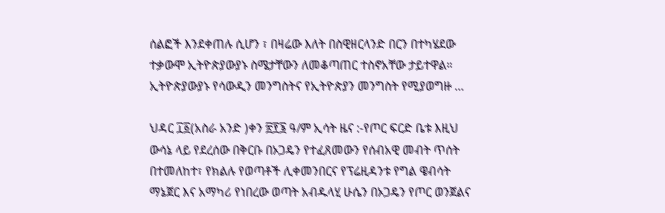ሰልፎች እንደቀጠሉ ሲሆን ፣ በዛሬው እለት በስዊዘርላንድ በርን በተካሄደው ተቃውሞ ኢትዮጵያውያኑ ስሜታቸውን ለመቆጣጠር ተስኖአቸው ታይተዋል። ኢትዮጵያውያኑ የሳውዲን መንግስትና የኢትዮጵያን መንግስት የሚያወግዙ …

ህዳር ፲፩(አስራ አንድ )ቀን ፳፻፮ ዓ/ም ኢሳት ዜና :-የጦር ፍርድ ቤቱ እዚህ ውሳኔ ላይ የደረሰው በቅርቡ በኦጋዴን የተፈጸመውን የሰብአዊ መብት ጥሰት በተመለከተ፣ የክልሉ የወጣቶች ሊቀመንበርና የፕሬዚዳንቱ የግል ዌብሳት ማኔጀር እና አማካሪ የነበረው ወጣት አብዱላሂ ሁሴን በኦጋዴን የጦር ወንጀልና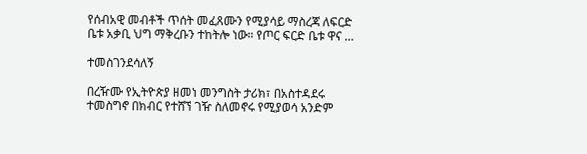የሰብአዊ መብቶች ጥሰት መፈጸሙን የሚያሳይ ማስረጃ ለፍርድ ቤቱ አቃቢ ህግ ማቅረቡን ተከትሎ ነው። የጦር ፍርድ ቤቱ ዋና …

ተመስገንደሳለኝ

በረዥሙ የኢትዮጵያ ዘመነ መንግስት ታሪክ፣ በአስተዳደሩ ተመስግኖ በክብር የተሸኘ ገዥ ስለመኖሩ የሚያወሳ አንድም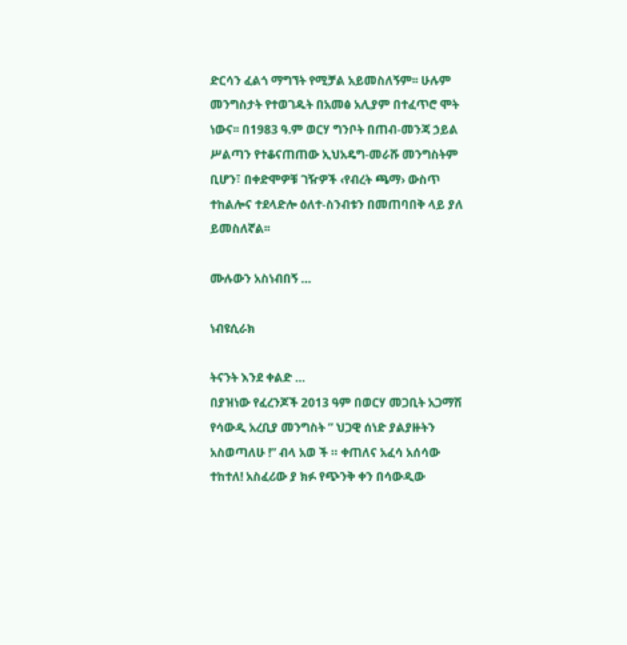ድርሳን ፈልጎ ማግኘት የሚቻል አይመስለኝም፡፡ ሁሉም መንግስታት የተወገዱት በአመፅ አሊያም በተፈጥሮ ሞት ነውና፡፡ በ1983 ዓ.ም ወርሃ ግንቦት በጠብ-መንጃ ኃይል ሥልጣን የተቆናጠጠው ኢህአዴግ-መራሹ መንግስትም ቢሆን፣ በቀድሞዎቹ ገዥዎች ‹የብረት ጫማ› ውስጥ ተከልሎና ተደላድሎ ዕለተ-ስንብቱን በመጠባበቅ ላይ ያለ ይመስለኛል፡፡

ሙሉውን አስነብበኝ …

ነብዩሲራክ

ትናንት እንደ ቀልድ …
በያዝነው የፈረንጆች 2013 ዓም በወርሃ መጋቢት አጋማሽ የሳውዲ አረቢያ መንግስት ” ህጋዊ ሰነድ ያልያዙትን አስወጣለሁ !” ብላ አወ ች ። ቀጠለና አፈሳ አሰሳው ተከተለ! አስፈሪው ያ ክፉ የጭንቅ ቀን በሳውዲው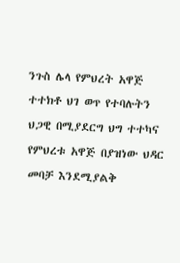ንጉስ ሌላ የምህረት አዋጅ ተተክቶ ህገ ወጥ የተባሉትን ህጋዊ በሚያደርግ ህግ ተተካና የምህረቱ አዋጅ በያዝነው ህዳር መባቻ እንደሚያልቅ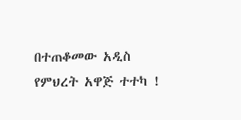በተጠቆመው አዲስ የምህረት አዋጅ ተተካ !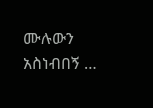ሙሉውን አስነብበኝ …